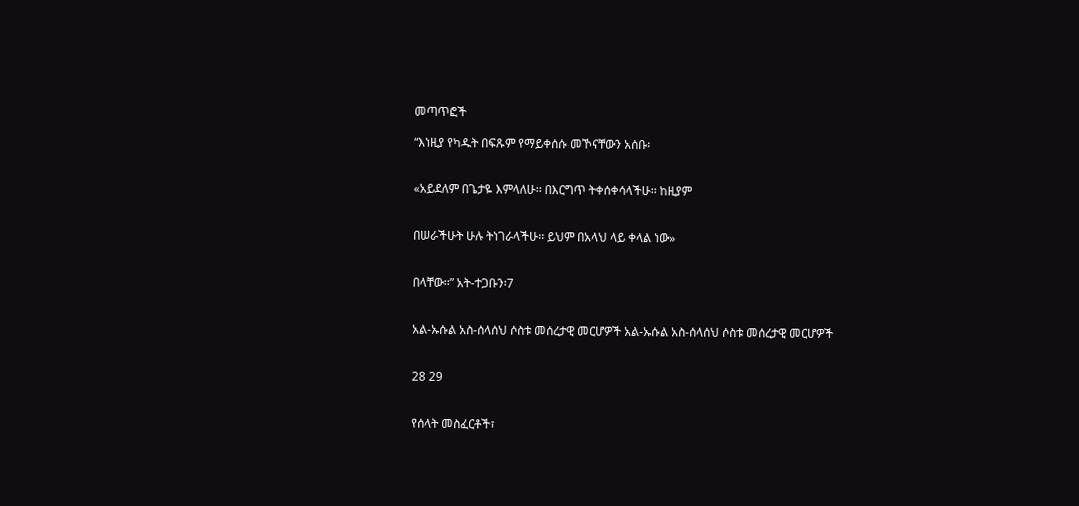መጣጥፎች

“እነዚያ የካዱት በፍጹም የማይቀሰሱ መኾናቸውን አሰቡ፡


«አይደለም በጌታዬ እምላለሁ፡፡ በእርግጥ ትቀሰቀሳላችሁ፡፡ ከዚያም


በሠራችሁት ሁሉ ትነገራላችሁ፡፡ ይህም በአላህ ላይ ቀላል ነው»


በላቸው፡፡” አት-ተጋቡን፡7


አል-ኡሱል አስ-ሰላሰህ ሶስቱ መሰረታዊ መርሆዎች አል-ኡሱል አስ-ሰላሰህ ሶስቱ መሰረታዊ መርሆዎች


28 29


የሰላት መስፈርቶች፣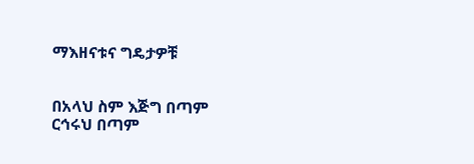ማእዘናቱና ግዴታዎቹ


በአላህ ስም እጅግ በጣም ርኅሩህ በጣም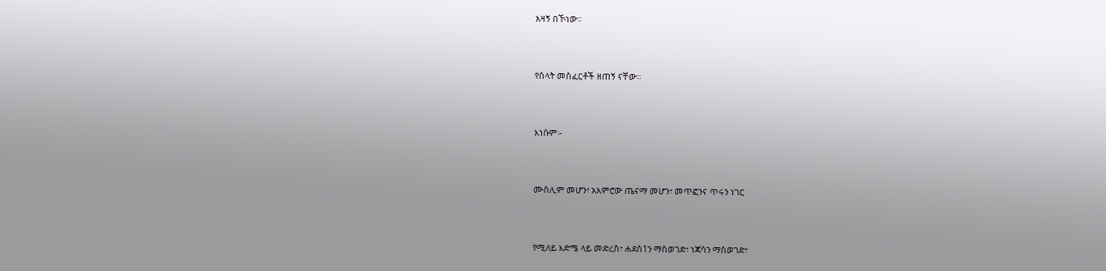አዛኝ በኾነው፡፡


የሰላት መስፈርቶች ዘጠኝ ናቸው፡፡


እነሱም፡-


ሙስሊም መሆን፣ አእምሮው ጤናማ መሆን፣ መጥፎንና ጥሩን ነገር


የሚለይ እድሜ ላይ መድረስ፣ ሐደስ1ን ማስወገድ፣ ነጃሳን ማስወገድ፣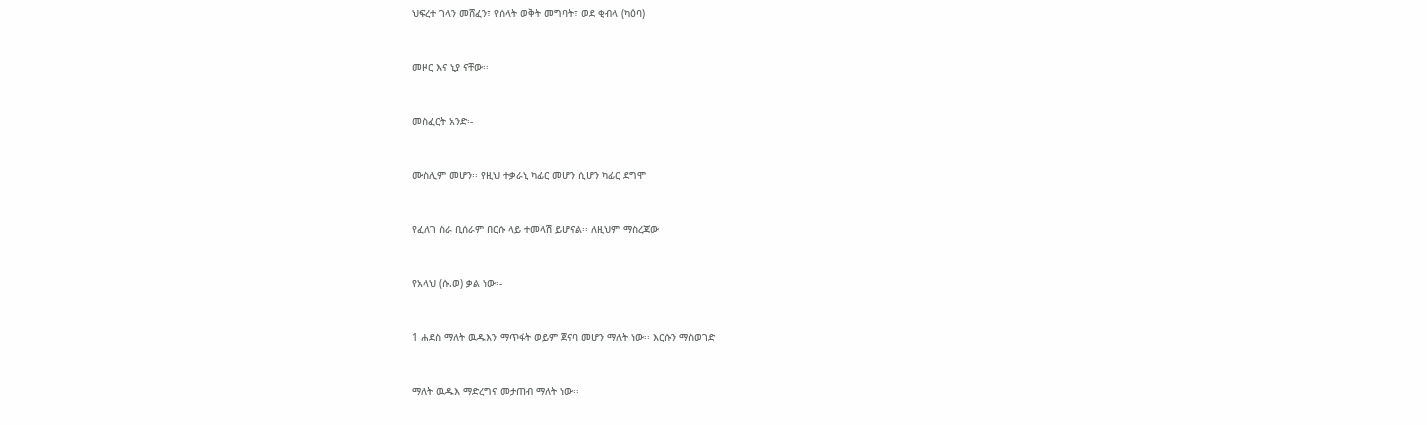ህፍረተ ገላን መሸፈን፣ የሰላት ወቅት መግባት፣ ወደ ቂብላ (ካዕባ)


መዞር እና ኒያ ናቸው፡፡


መስፈርት አንድ፡-


ሙስሊም መሆን፡፡ የዚህ ተቃራኒ ካፊር መሆን ሲሆን ካፊር ደግሞ


የፈለገ ስራ ቢሰራም በርሱ ላይ ተመላሽ ይሆናል፡፡ ለዚህም ማስረጃው


የአላህ (ሱ.ወ) ቃል ነው፡-


1 ሐደስ ማለት ዉዱእን ማጥፋት ወይም ጀናባ መሆን ማለት ነው፡፡ እርሱን ማስወገድ


ማለት ዉዱእ ማድረግና መታጠብ ማለት ነው፡፡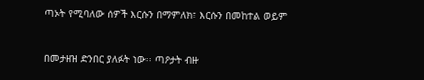ጣኦት የሚባለው ሰዎች እርሱን በማምለክ፣ እርሱን በመከተል ወይም


በመታዘዝ ድንበር ያለፉት ነው፡፡ ጣዖታት ብዙ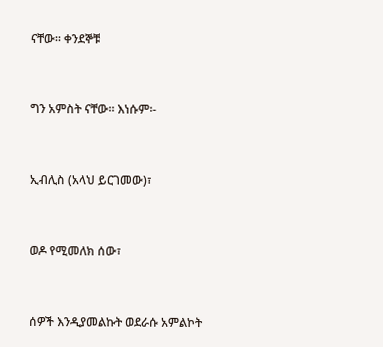ናቸው፡፡ ቀንደኞቹ


ግን አምስት ናቸው፡፡ እነሱም፡-


ኢብሊስ (አላህ ይርገመው)፣


ወዶ የሚመለክ ሰው፣


ሰዎች እንዲያመልኩት ወደራሱ አምልኮት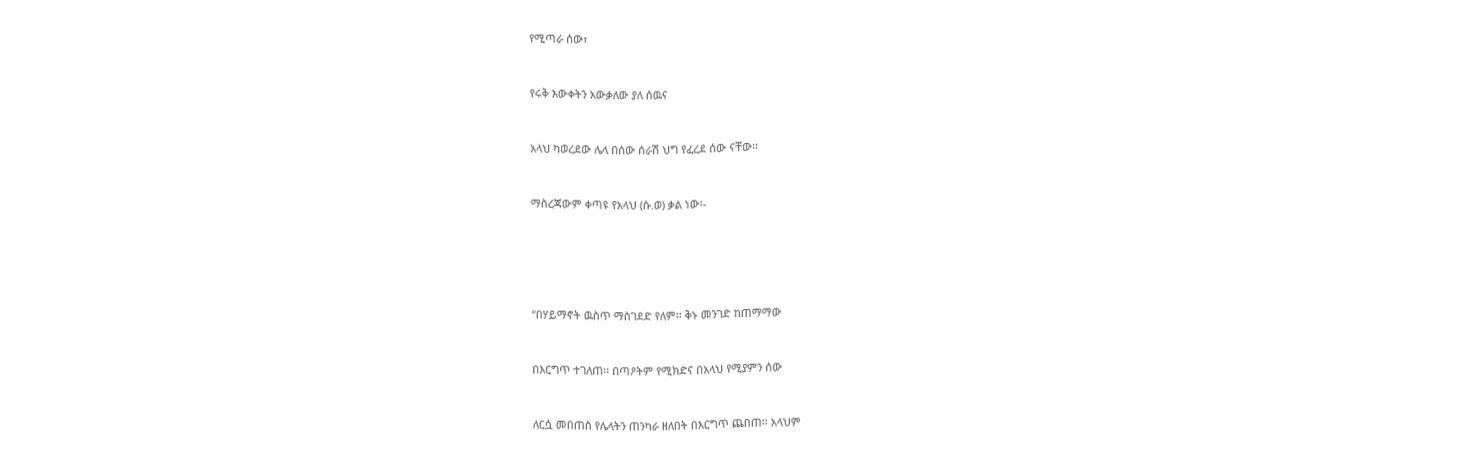የሚጣራ ሰው፣


የሩቅ እውቀትን አውቃለው ያለ ሰዉና


አላህ ካወረደው ሌላ በሰው ሰራሽ ህግ የፈረደ ሰው ናቸው፡፡


ማስረጃውም ቀጣዩ የአላህ (ሱ.ወ) ቃል ነው፡-





“በሃይማኖት ዉስጥ ማስገደድ የለም፡፡ ቅኑ መንገድ ከጠማማው


በእርግጥ ተገለጠ፡፡ በጣዖትም የሚክድና በአላህ የሚያምን ሰው


ለርሷ መበጠስ የሌላትን ጠንካራ ዘለበት በእርግጥ ጨበጠ፡፡ አላህም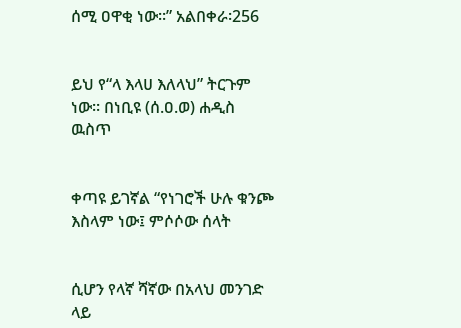ሰሚ ዐዋቂ ነው፡፡” አልበቀራ፡256


ይህ የ“ላ እላሀ እለላህ” ትርጉም ነው፡፡ በነቢዩ (ሰ.ዐ.ወ) ሐዲስ ዉስጥ


ቀጣዩ ይገኛል “የነገሮች ሁሉ ቁንጮ እስላም ነው፤ ምሶሶው ሰላት


ሲሆን የላኛ ሻኛው በአላህ መንገድ ላይ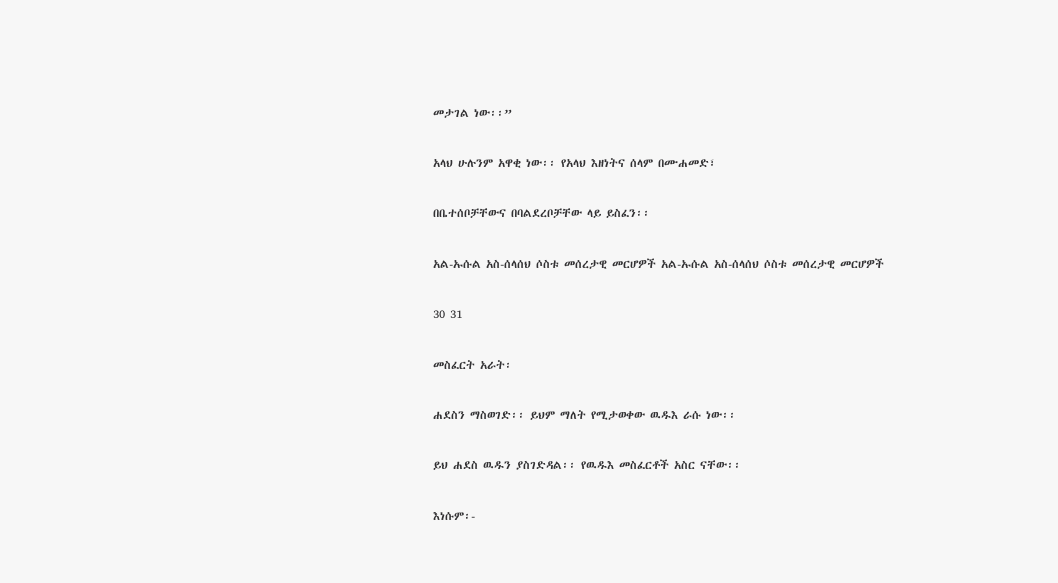መታገል ነው፡፡”


አላህ ሁሉንም አዋቂ ነው፡፡ የአላህ እዘነትና ሰላም በሙሐመድ፣


በቤተሰቦቻቸውና በባልደረቦቻቸው ላይ ይስፈን፡፡


አል-ኡሱል አስ-ሰላሰህ ሶስቱ መሰረታዊ መርሆዎች አል-ኡሱል አስ-ሰላሰህ ሶስቱ መሰረታዊ መርሆዎች


30 31


መስፈርት አራት፡


ሐደስን ማስወገድ፡፡ ይህም ማለት የሚታወቀው ዉዱእ ራሱ ነው፡፡


ይህ ሐደስ ዉዱን ያስገድዳል፡፡ የዉዱእ መስፈርቶች አስር ናቸው፡፡


እነሱም፡-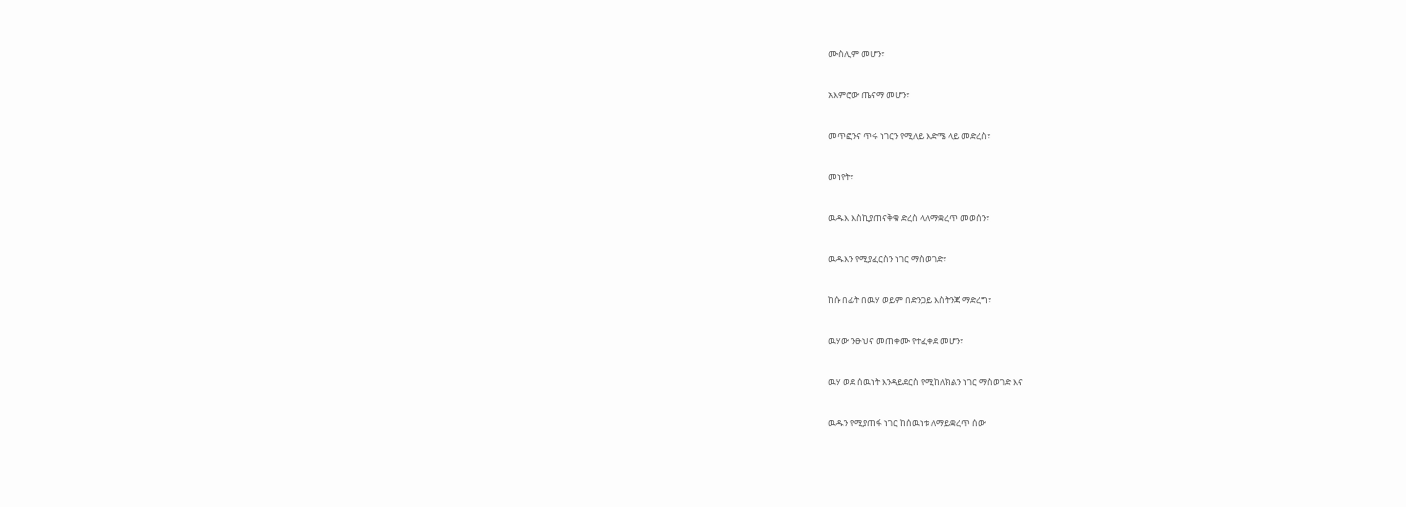ሙስሊም መሆን፣


አእምሮው ጤናማ መሆን፣


መጥፎንና ጥሩ ነገርን የሚለይ እድሜ ላይ መድረስ፣


መነየት፣


ዉዱእ እስኪያጠናቅቁ ድረስ ላለማቋረጥ መወሰን፣


ዉዱእን የሚያፈርስን ነገር ማስወገድ፣


ከሱ በፊት በዉሃ ወይም በድንጋይ እስትንጃ ማድረግ፣


ዉሃው ንፁህና መጠቀሙ የተፈቀደ መሆን፣


ዉሃ ወደ ሰዉነት እንዳይደርስ የሚከለክልን ነገር ማስወገድ እና


ዉዱን የሚያጠፋ ነገር ከሰዉነቱ ለማይቋረጥ ሰው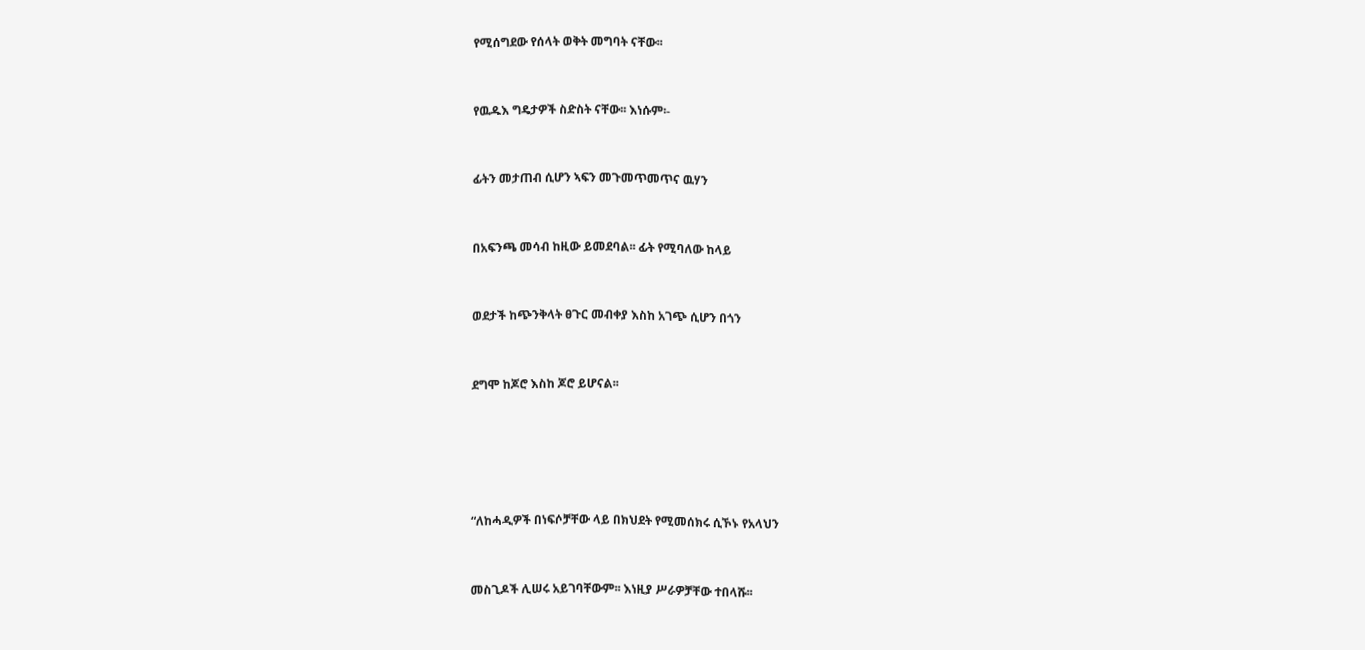የሚሰግደው የሰላት ወቅት መግባት ናቸው፡፡


የዉዱእ ግዴታዎች ስድስት ናቸው፡፡ እነሱም፡-


ፊትን መታጠብ ሲሆን ኣፍን መጉመጥመጥና ዉሃን


በአፍንጫ መሳብ ከዚው ይመደባል፡፡ ፊት የሚባለው ከላይ


ወደታች ከጭንቅላት ፀጉር መብቀያ እስከ አገጭ ሲሆን በጎን


ደግሞ ከጆሮ እስከ ጆሮ ይሆናል፡፡





“ለከሓዲዎች በነፍሶቻቸው ላይ በክህደት የሚመሰክሩ ሲኾኑ የአላህን


መስጊዶች ሊሠሩ አይገባቸውም፡፡ እነዚያ ሥራዎቻቸው ተበላሹ፡፡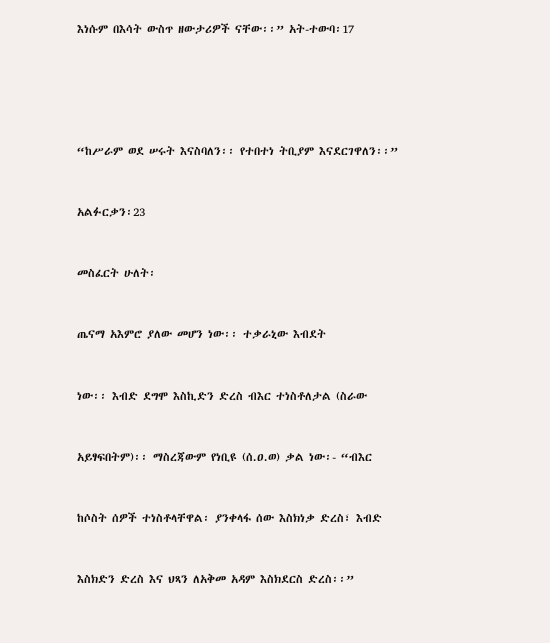እነሱም በእሳት ውስጥ ዘውታሪዎች ናቸው፡፡” አት-ተውባ፡17





“ከሥራም ወደ ሠሩት እናስባለን፡፡ የተበተነ ትቢያም እናደርገዋለን፡፡”


አልፉርቃን፡23


መስፈርት ሁለት፡


ጤናማ አእምሮ ያለው መሆን ነው፡፡ ተቃራኒው እብደት


ነው፡፡ እብድ ደግሞ እስኪድን ድረስ ብእር ተነስቶለታል (ስራው


አይፃፍበትም)፡፡ ማስረጃውም የነቢዩ (ሰ.ዐ.ወ) ቃል ነው፡- “ብእር


ከሶስት ሰዎች ተነስቶላቸዋል፡ ያንቀላፋ ሰው እስክነቃ ድረስ፣ እብድ


እስክድን ድረስ እና ህጻን ለአቅመ አዳም እስክደርስ ድረስ፡፡”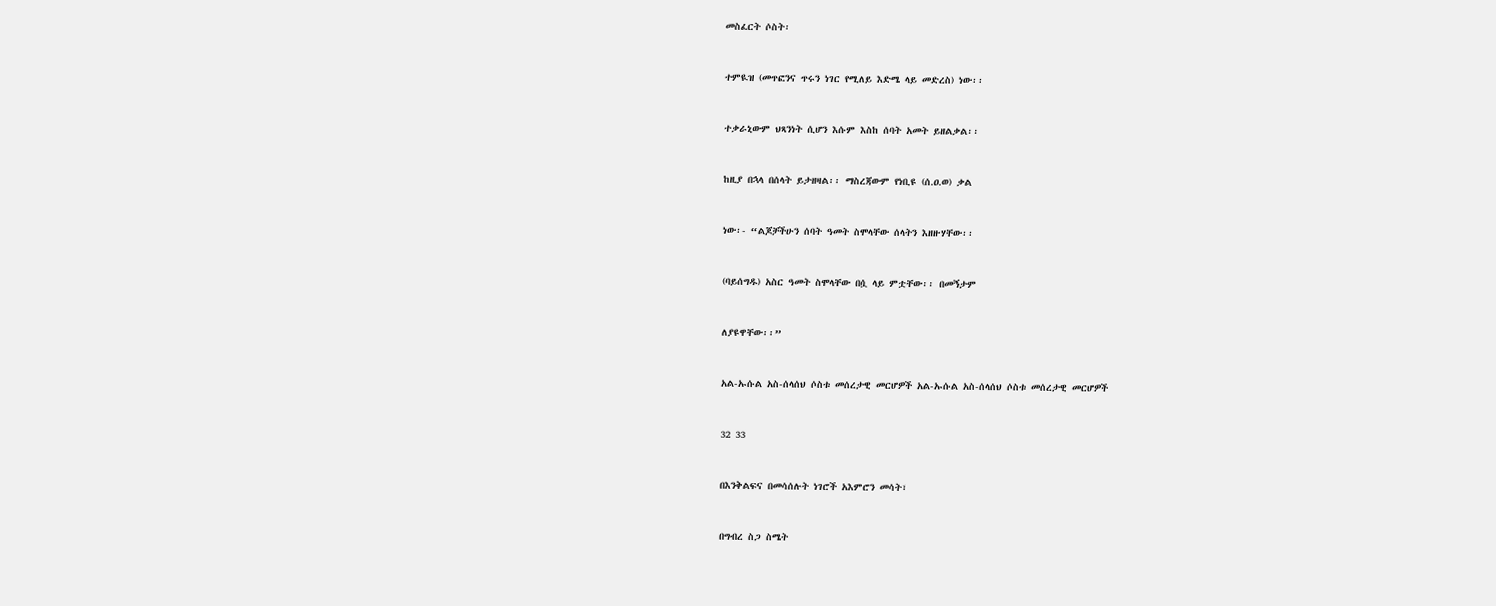መስፈርት ሶስት፡


ተምዪዝ (መጥፎንና ጥሩን ነገር የሚለይ እድሜ ላይ መድረስ) ነው፡፡


ተቃራኒውም ህጻንነት ሲሆን እሱም እስከ ሰባት አመት ይዘልቃል፡፡


ከዚያ በኋላ በሰላት ይታዘዛል፡፡ ማስረጃውም የነቢዩ (ሰ.ዐ.ወ) ቃል


ነው፡- “ልጆቻችሁን ሰባት ዓመት ስሞላቸው ሰላትን እዘዙሃቸው፡፡


(ባይሰግዱ) አስር ዓመት ስሞላቸው በሷ ላይ ምቷቸው፡፡ በመኝታም


ለያዩዋቸው፡፡”


አል-ኡሱል አስ-ሰላሰህ ሶስቱ መሰረታዊ መርሆዎች አል-ኡሱል አስ-ሰላሰህ ሶስቱ መሰረታዊ መርሆዎች


32 33


በእንቅልፍና በመሳሰሉት ነገሮች አእምሮን መሳት፣


በግብረ ስጋ ስሜት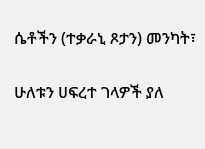ሴቶችን (ተቃራኒ ጾታን) መንካት፣


ሁለቱን ሀፍረተ ገላዎች ያለ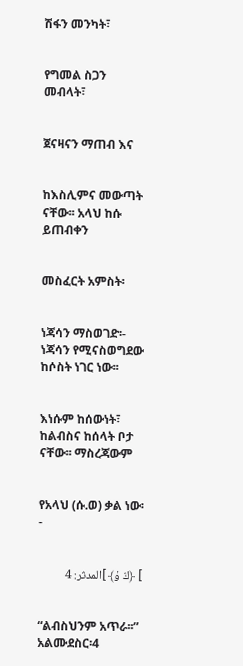ሽፋን መንካት፣


የግመል ስጋን መብላት፣


ጀናዛናን ማጠብ እና


ከእስሊምና መውጣት ናቸው፡፡ አላህ ከሱ ይጠብቀን


መስፈርት አምስት፡


ነጃሳን ማስወገድ፡- ነጃሳን የሚናስወግደው ከሶስት ነገር ነው፡፡


እነሱም ከሰውነት፣ ከልብስና ከሰላት ቦታ ናቸው፡፡ ማስረጃውም


የአላህ (ሱ.ወ) ቃል ነው፡-


] ﴿ڭ ۇ﴾ ]المدثر: 4


“ልብስህንም አጥራ፡፡” አልሙደስር፡4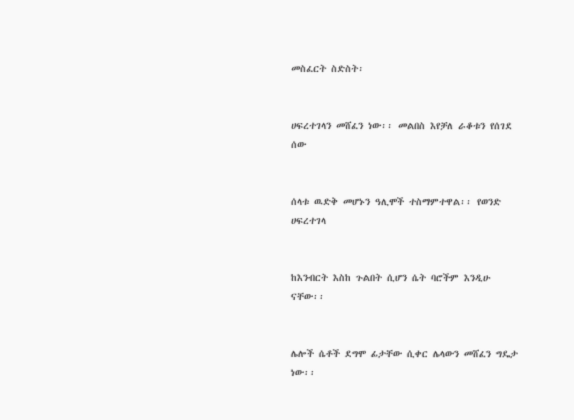መስፈርት ስድስት፡


ሀፍረተገላን መሸፈን ነው፡፡ መልበስ እየቻለ ራቆቱን የሰገደ ሰው


ሰላቱ ዉድቅ መሆኑን ዓሊሞች ተስማምተዋል፡፡ የወንድ ሀፍረተገላ


ከእንብርት እስከ ጉልበት ሲሆን ሴት ባሮችም እንዲሁ ናቸው፡፡


ሌሎች ሴቶች ደግሞ ፊታቸው ሲቀር ሌላውን መሸፈን ግዴታ ነው፡፡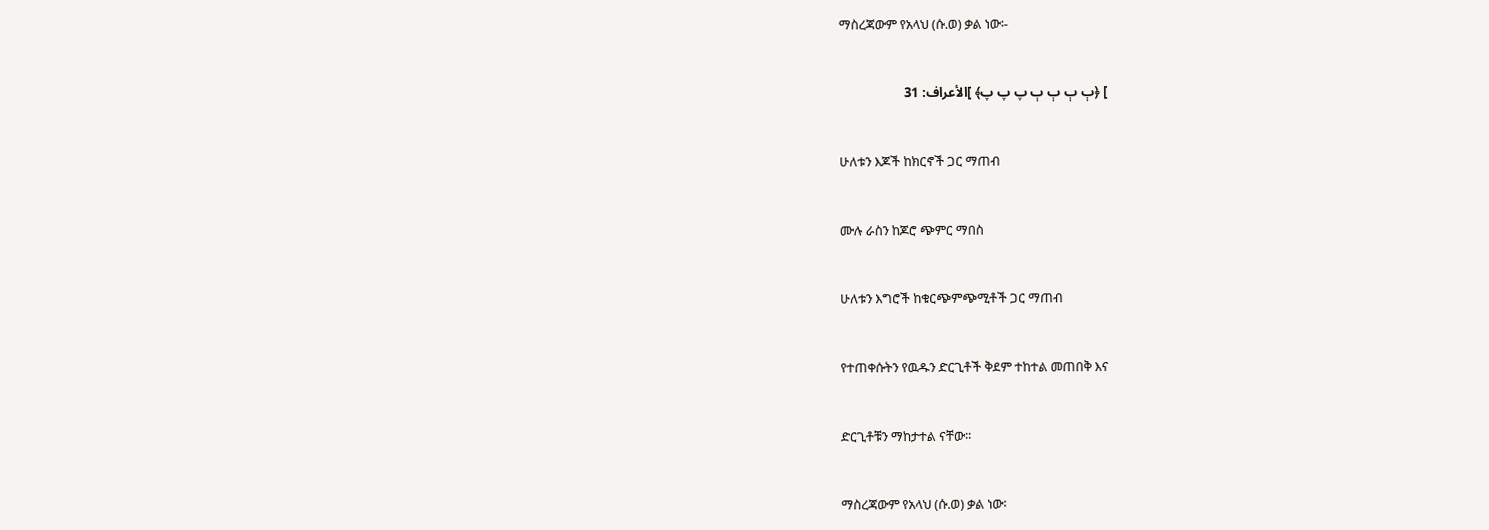ማስረጃውም የአላህ (ሱ.ወ) ቃል ነው፡-


] ﴿ٻ ٻ ٻ ٻ پ پ پ﴾ ]الأعراف: 31


ሁለቱን እጆች ከክርኖች ጋር ማጠብ


ሙሉ ራስን ከጆሮ ጭምር ማበስ


ሁለቱን እግሮች ከቁርጭምጭሚቶች ጋር ማጠብ


የተጠቀሱትን የዉዱን ድርጊቶች ቅደም ተከተል መጠበቅ እና


ድርጊቶቹን ማከታተል ናቸው፡፡


ማስረጃውም የአላህ (ሱ.ወ) ቃል ነው፡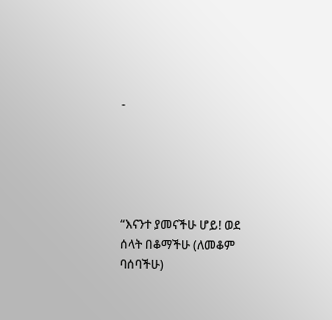-





“እናንተ ያመናችሁ ሆይ! ወደ ሰላት በቆማችሁ (ለመቆም ባሰባችሁ)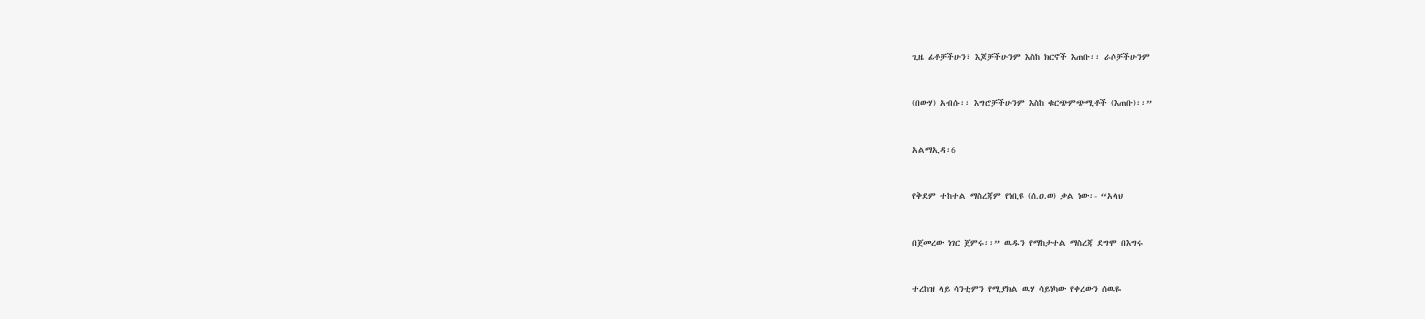ጊዜ ፊቶቻችሁን፣ እጆቻችሁንም እስከ ክርኖች እጠቡ፡፡ ራሶቻችሁንም


(በውሃ) አብሱ፡፡ እግሮቻችሁንም እስከ ቁርጭምጭሚቶች (እጠቡ)፡፡”


አልማኢዳ፡6


የቅደም ተከተል ማስረጃም የነቢዩ (ሰ.ዐ.ወ) ቃል ነው፡- “አላህ


በጀመረው ነገር ጀምሩ፡፡” ዉዱን የማከታተል ማስረጃ ደግሞ በእግሩ


ተረከዝ ላይ ሳንቲምን የሚያክል ዉሃ ሳይነካው የቀረውን ሰዉዬ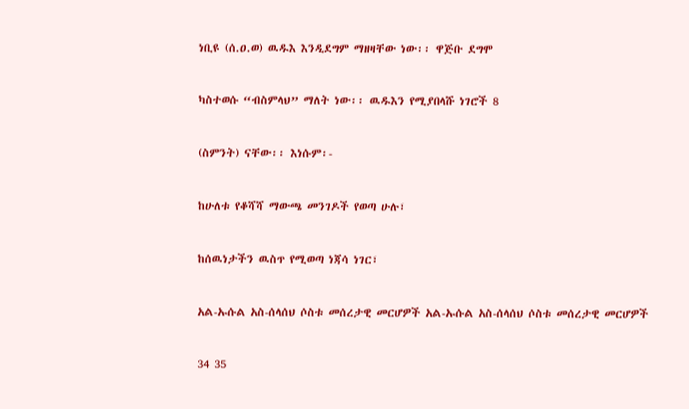ነቢዩ (ሰ.ዐ.ወ) ዉዱእ እንዲደግም ማዘዛቸው ነው፡፡ ዋጅቡ ደግሞ


ካስተወሱ “ብስምላህ” ማለት ነው፡፡ ዉዱእን የሚያበላሹ ነገሮች 8


(ስምንት) ናቸው፡፡ እነሱም፡-


ከሁለቱ የቆሻሻ ማውጫ መንገዶች የወጣ ሁሉ፣


ከሰዉነታችን ዉስጥ የሚወጣ ነጃሳ ነገር፣


አል-ኡሱል አስ-ሰላሰህ ሶስቱ መሰረታዊ መርሆዎች አል-ኡሱል አስ-ሰላሰህ ሶስቱ መሰረታዊ መርሆዎች


34 35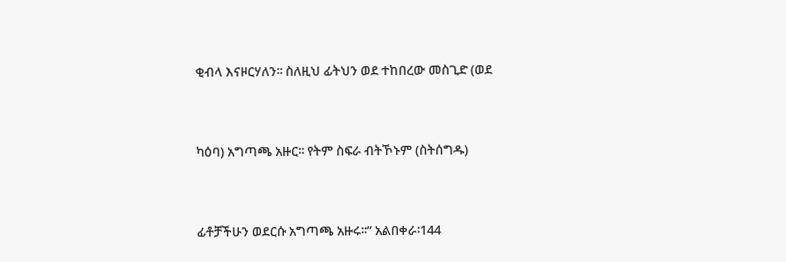ቂብላ እናዞርሃለን፡፡ ስለዚህ ፊትህን ወደ ተከበረው መስጊድ (ወደ


ካዕባ) አግጣጫ አዙር፡፡ የትም ስፍራ ብትኾኑም (ስትሰግዱ)


ፊቶቻችሁን ወደርሱ አግጣጫ አዙሩ፡፡” አልበቀራ፡144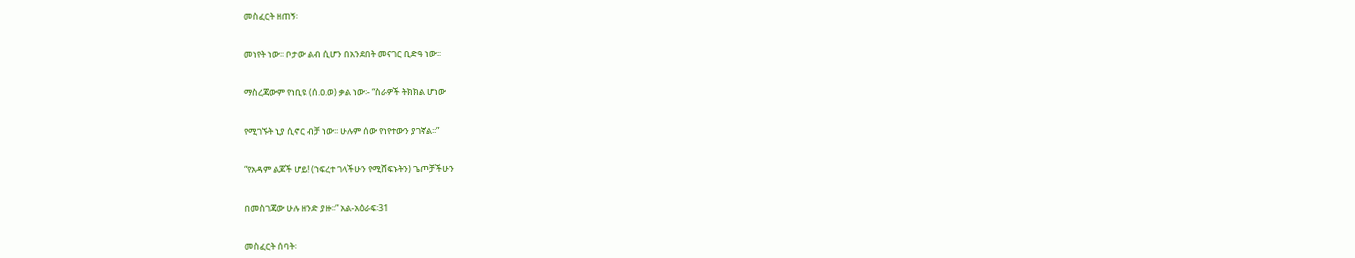መስፈርት ዘጠኝ፡


መነየት ነው፡፡ ቦታው ልብ ሲሆን በአንደበት መናገር ቢድዓ ነው፡፡


ማስረጃውም የነቢዩ (ሰ.ዐ.ወ) ቃል ነው፡- “ስራዎች ትክክል ሆነው


የሚገኙት ኒያ ሲኖር ብቻ ነው፡፡ ሁሉም ሰው የነየተውን ያገኛል፡፡”


“የአዳም ልጆች ሆይ! (ኀፍረተ ገላችሁን የሚሸፍኑትን) ጌጦቻችሁን


በመስገጃው ሁሉ ዘንድ ያዙ፡፡” አል-አዕራፍ፡31


መስፈርት ሰባት፡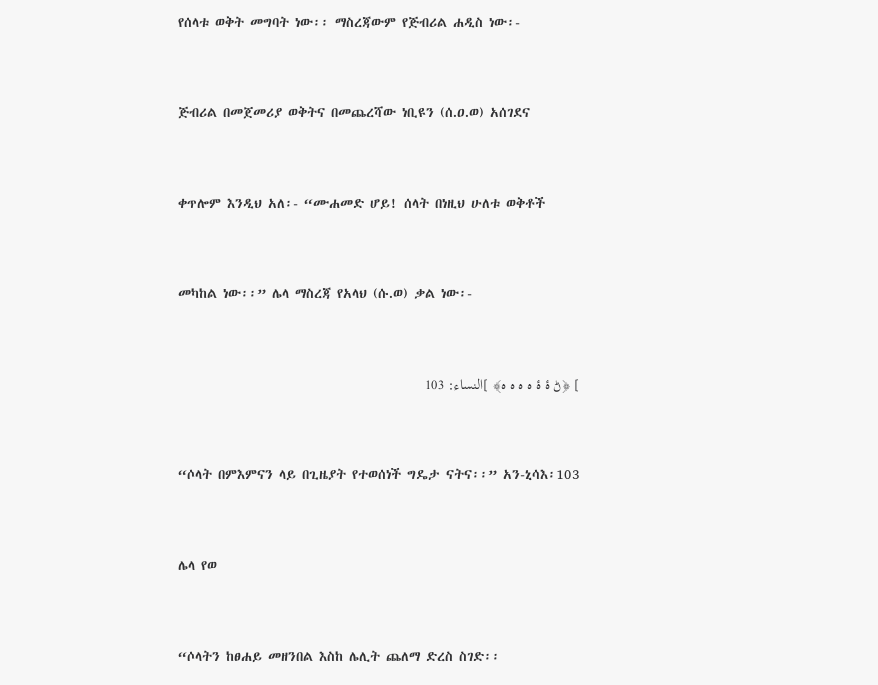የሰላቱ ወቅት መግባት ነው፡፡ ማስረጃውም የጅብሪል ሐዲስ ነው፡-


ጅብሪል በመጀመሪያ ወቅትና በመጨረሻው ነቢዩን (ሰ.ዐ.ወ) አሰገደና


ቀጥሎም እንዲህ አለ፡- “ሙሐመድ ሆይ! ሰላት በነዚህ ሁለቱ ወቅቶች


መካከል ነው፡፡” ሌላ ማስረጃ የአላህ (ሱ.ወ) ቃል ነው፡-


] ﴿ڻ ۀ ۀ ہ ہ ہ ہ﴾ ]النساء: 103


“ሶላት በምእምናን ላይ በጊዜያት የተወሰነች ግዴታ ናትና፡፡” አን-ኒሳእ፡103


ሌላ የወ


“ሶላትን ከፀሐይ መዘንበል እስከ ሌሊት ጨለማ ድረስ ስገድ፡፡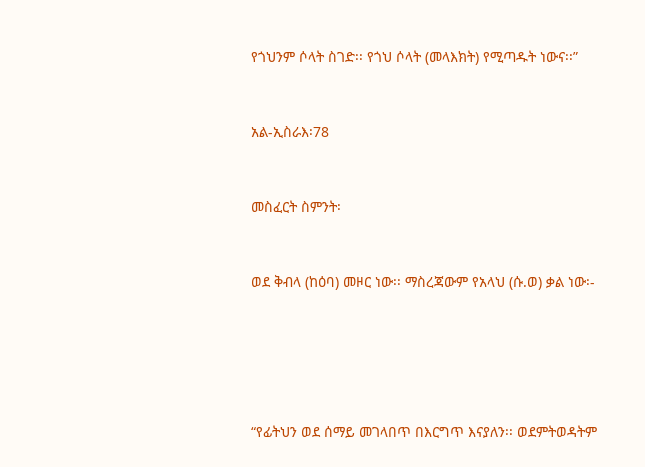የጎህንም ሶላት ስገድ፡፡ የጎህ ሶላት (መላእክት) የሚጣዱት ነውና፡፡”


አል-ኢስራእ፡78


መስፈርት ስምንት፡


ወደ ቅብላ (ከዕባ) መዞር ነው፡፡ ማስረጃውም የአላህ (ሱ.ወ) ቃል ነው፡-





“የፊትህን ወደ ሰማይ መገላበጥ በእርግጥ እናያለን፡፡ ወደምትወዳትም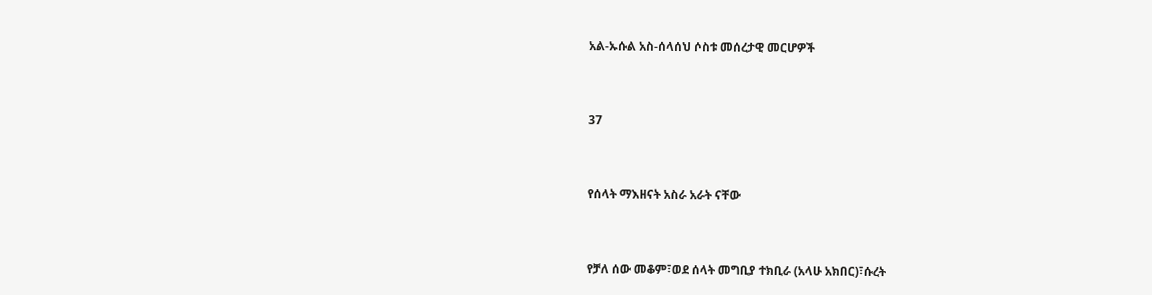አል-ኡሱል አስ-ሰላሰህ ሶስቱ መሰረታዊ መርሆዎች


37


የሰላት ማእዘናት አስራ አራት ናቸው


የቻለ ሰው መቆም፣ወደ ሰላት መግቢያ ተክቢራ (አላሁ አክበር)፣ሱረት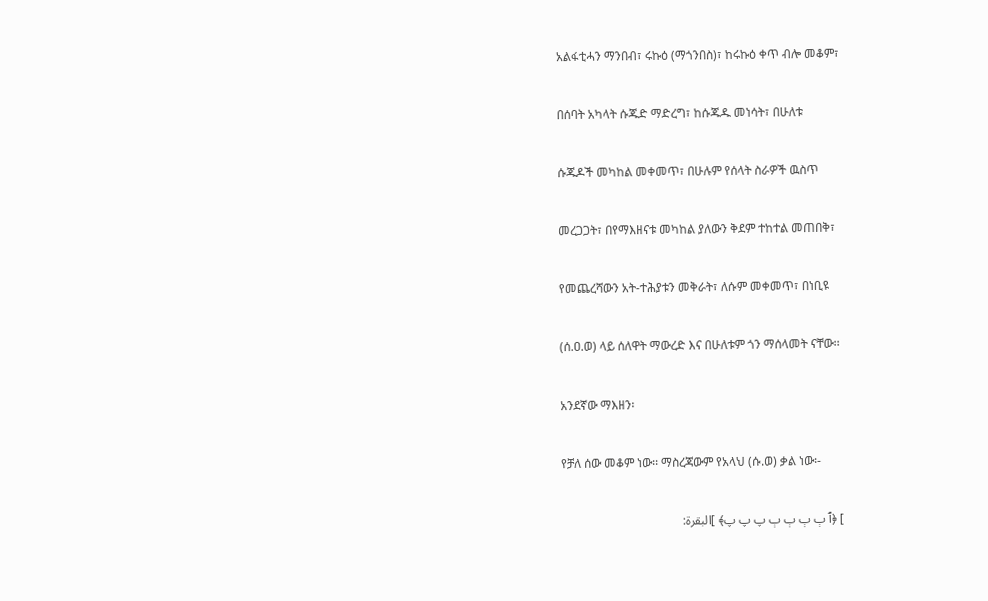አልፋቲሓን ማንበብ፣ ሩኩዕ (ማጎንበስ)፣ ከሩኩዕ ቀጥ ብሎ መቆም፣


በሰባት አካላት ሱጁድ ማድረግ፣ ከሱጁዱ መነሳት፣ በሁለቱ


ሱጁዶች መካከል መቀመጥ፣ በሁሉም የሰላት ስራዎች ዉስጥ


መረጋጋት፣ በየማእዘናቱ መካከል ያለውን ቅደም ተከተል መጠበቅ፣


የመጨረሻውን አት-ተሕያቱን መቅራት፣ ለሱም መቀመጥ፣ በነቢዩ


(ሰ.ዐ.ወ) ላይ ሰለዋት ማውረድ እና በሁለቱም ጎን ማሰላመት ናቸው፡፡


አንደኛው ማእዘን፡


የቻለ ሰው መቆም ነው፡፡ ማስረጃውም የአላህ (ሱ.ወ) ቃል ነው፡-


] ﴿ٱ ٻ ٻ ٻ ٻ پ پ پ﴾ ]البقرة: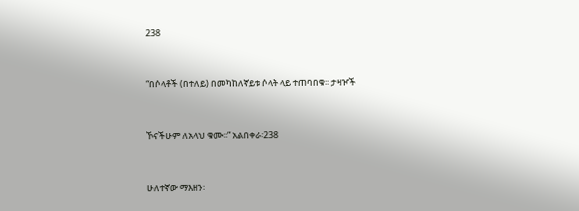238


“በሶላቶች (በተለይ) በመካከለኛይቱ ሶላት ላይ ተጠባበቁ፡፡ ታዛዦች


ኾናችሁም ለአላህ ቁሙ፡፡” አልበቀራ፡238


ሁለተኛው ማእዘን፡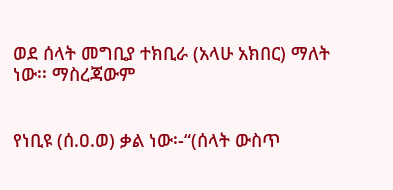ወደ ሰላት መግቢያ ተክቢራ (አላሁ አክበር) ማለት ነው፡፡ ማስረጃውም


የነቢዩ (ሰ.ዐ.ወ) ቃል ነው፡-“(ሰላት ውስጥ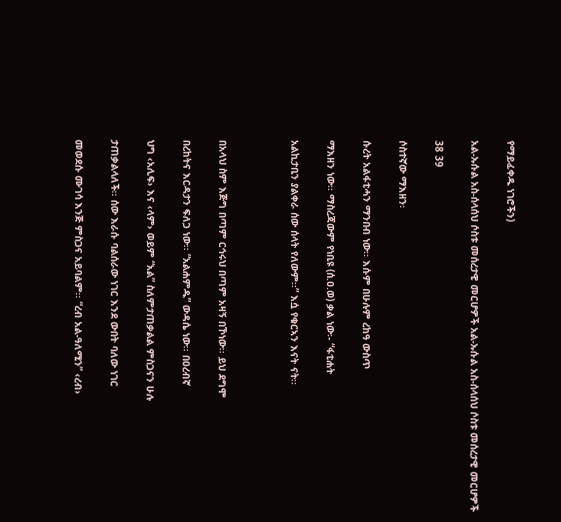የማይፈቀዱ ነገሮችን)


አል-ኡሱል አስ-ሰላሰህ ሶስቱ መሰረታዊ መርሆዎች አል-ኡሱል አስ-ሰላሰህ ሶስቱ መሰረታዊ መርሆዎች


38 39


ሶስተኛው ማእዘን፡


ሱረት አልፋቲሓን ማንበብ ነው፡፡ እሱም በሁሉም ረከዓ ውስጥ


ማእዘን ነው፡፡ ማስረጃውም የነቢዩ (ሰ.ዐ.ወ) ቃል ነው፡- “ፋቲሐት


አልኪታቢን ያልቀራ ሰው ሰላት የለውም፡፡” እሷ የቁርኣን እናት ናት፡፡





በአላህ ስም እጅግ በጣም ርኅሩህ በጣም አዛኝ በኾነው፡፡ ይህ ደግሞ


በረከትና እርዳታን ፍለጋ ነው፡፡ “አልሐምዱ” ውዳሴ ነው፡፡ በዐረብኛ


ህግ ‹አሊፍ› እና ‹ላም› ወይም “አል” ስለምታጠቃልል ምስጋናን ሁሉ


ታጠቃልላለች፡፡ ሰው እራሱ ባልሰራው ነገር እንደ ውበት ባለው ነገር


መወደሱ ሙገሳ እንጅ ምስጋና አይባልም፡፡ “ረብ አል-ዓለሚን” ‹ረብ›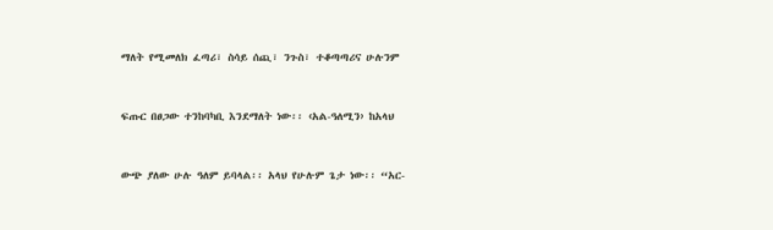ማለት የሚመለክ ፈጣሪ፣ ስሳይ ሰጪ፣ ንጉስ፣ ተቆጣጣሪና ሁሉንም


ፍጡር በፀጋው ተንከባካቢ እንደማለት ነው፡፡ ‹አል-ዓለሚን› ከአላህ


ውጭ ያለው ሁሉ ዓለም ይባላል፡፡ አላህ የሁሉም ጌታ ነው፡፡ “አር-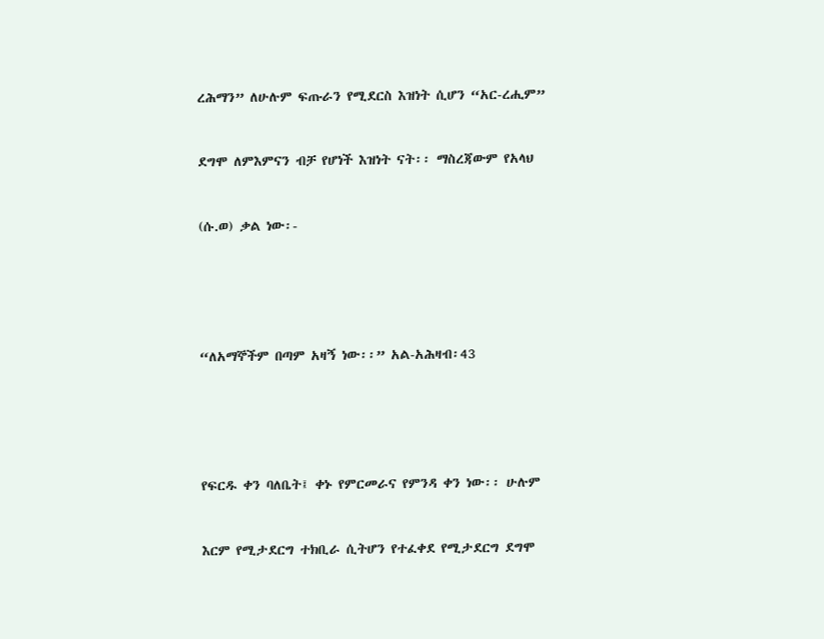ረሕማን” ለሁሉም ፍጡራን የሚደርስ እዝነት ሲሆን “አር-ረሒም”


ደግሞ ለምእምናን ብቻ የሆነች እዝነት ናት፡፡ ማስረጃውም የአላህ


(ሱ.ወ) ቃል ነው፡-





“ለአማኞችም በጣም አዛኝ ነው፡፡” አል-አሕዛብ፡43





የፍርዱ ቀን ባለቤት፤ ቀኑ የምርመራና የምንዳ ቀን ነው፡፡ ሁሉም


እርም የሚታደርግ ተክቢራ ሲትሆን የተፈቀደ የሚታደርግ ደግሞ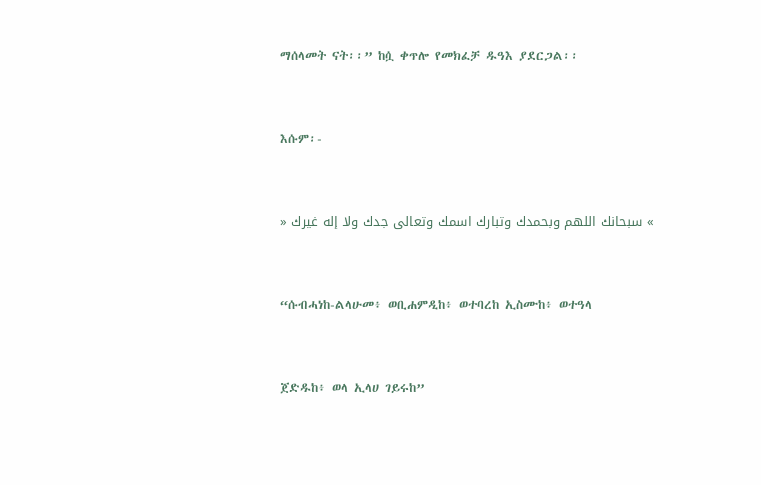ማሰላመት ናት፡፡” ከሷ ቀጥሎ የመክፈቻ ዱዓእ ያደርጋል፡፡


እሱም፡-


» سبحانك اللهم وبحمدك وتبارك اسمك وتعالى جدك ولا إله غيرك «


“ሱብሓነከ-ልላሁመ፥ ወቢሐምዲከ፥ ወተባረከ ኢስሙከ፥ ወተዓላ


ጀድዱከ፥ ወላ ኢላሀ ገይሩከ”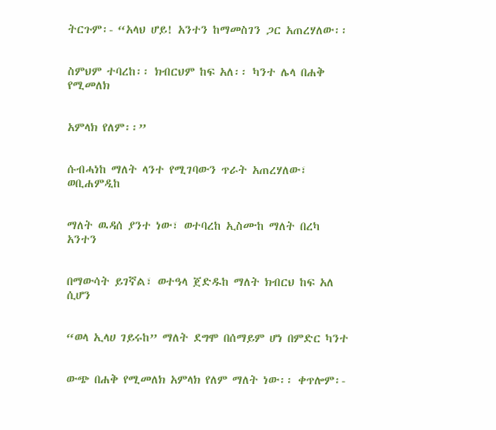ትርጉም፡- “አላህ ሆይ! አንተን ከማመስገን ጋር አጠረሃለው፡፡


ስምህም ተባረከ፡፡ ክብርህም ከፍ አለ፡፡ ካንተ ሌላ በሐቅ የሚመለክ


አምላክ የለም፡፡”


ሱብሓነከ ማለት ላንተ የሚገባውን ጥራት አጠረሃለው፣ ወቢሐምዲከ


ማለት ዉዳሰ ያንተ ነው፣ ወተባረከ ኢስሙከ ማለት በረካ አንተን


በማውሳት ይገኛል፣ ወተዓላ ጀድዱከ ማለት ክብርህ ከፍ አለ ሲሆን


“ወላ ኢላሀ ገይሩከ” ማለት ደግሞ በሰማይም ሆነ በምድር ካንተ


ውጭ በሐቅ የሚመለክ አምላክ የለም ማለት ነው፡፡ ቀጥሎም፡-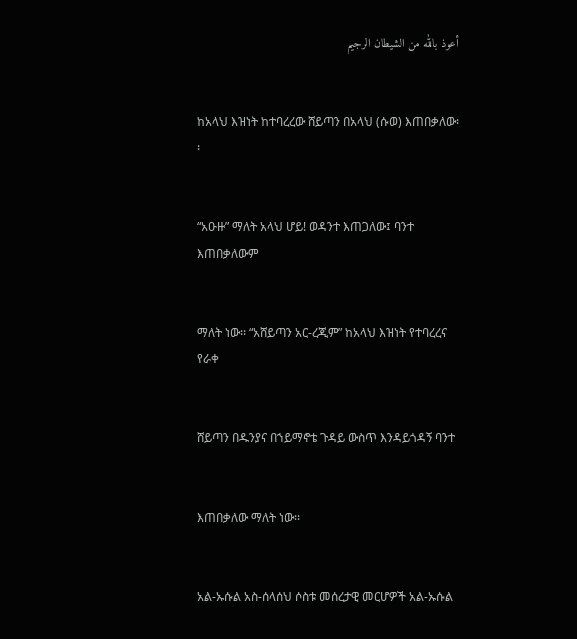أعوذ بالله من الشيطان الرجيم


ከአላህ እዝነት ከተባረረው ሸይጣን በአላህ (ሱወ) እጠበቃለው፡፡


“አዑዙ” ማለት አላህ ሆይ! ወዳንተ እጠጋለው፤ ባንተ እጠበቃለውም


ማለት ነው፡፡ “አሸይጣን አር-ረጂም” ከአላህ እዝነት የተባረረና የራቀ


ሸይጣን በዱንያና በኀይማኖቴ ጉዳይ ውስጥ እንዳይጎዳኝ ባንተ


እጠበቃለው ማለት ነው፡፡


አል-ኡሱል አስ-ሰላሰህ ሶስቱ መሰረታዊ መርሆዎች አል-ኡሱል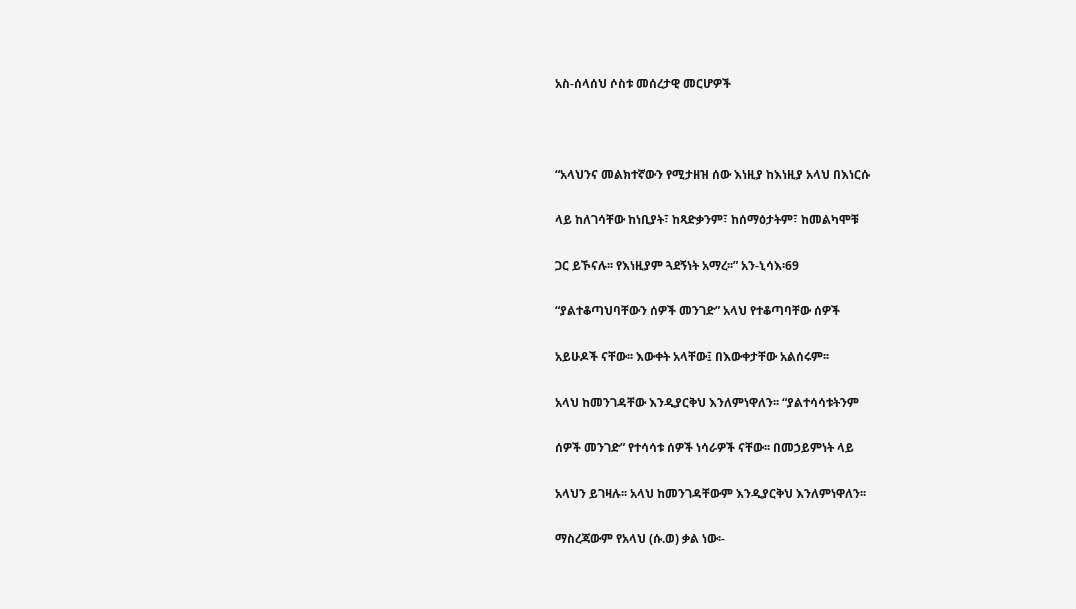አስ-ሰላሰህ ሶስቱ መሰረታዊ መርሆዎች





“አላህንና መልክተኛውን የሚታዘዝ ሰው እነዚያ ከእነዚያ አላህ በእነርሱ


ላይ ከለገሳቸው ከነቢያት፣ ከጻድቃንም፣ ከሰማዕታትም፣ ከመልካሞቹ


ጋር ይኾናሉ፡፡ የእነዚያም ጓደኝነት አማረ፡፡” አን-ኒሳእ፡69


“ያልተቆጣህባቸውን ሰዎች መንገድ” አላህ የተቆጣባቸው ሰዎች


አይሁዶች ናቸው፡፡ እውቀት አላቸው፤ በእውቀታቸው አልሰሩም፡፡


አላህ ከመንገዳቸው እንዲያርቅህ እንለምነዋለን፡፡ “ያልተሳሳቱትንም


ሰዎች መንገድ” የተሳሳቱ ሰዎች ነሳራዎች ናቸው፡፡ በመኃይምነት ላይ


አላህን ይገዛሉ፡፡ አላህ ከመንገዳቸውም እንዲያርቅህ እንለምነዋለን፡፡


ማስረጃውም የአላህ (ሱ.ወ) ቃል ነው፡-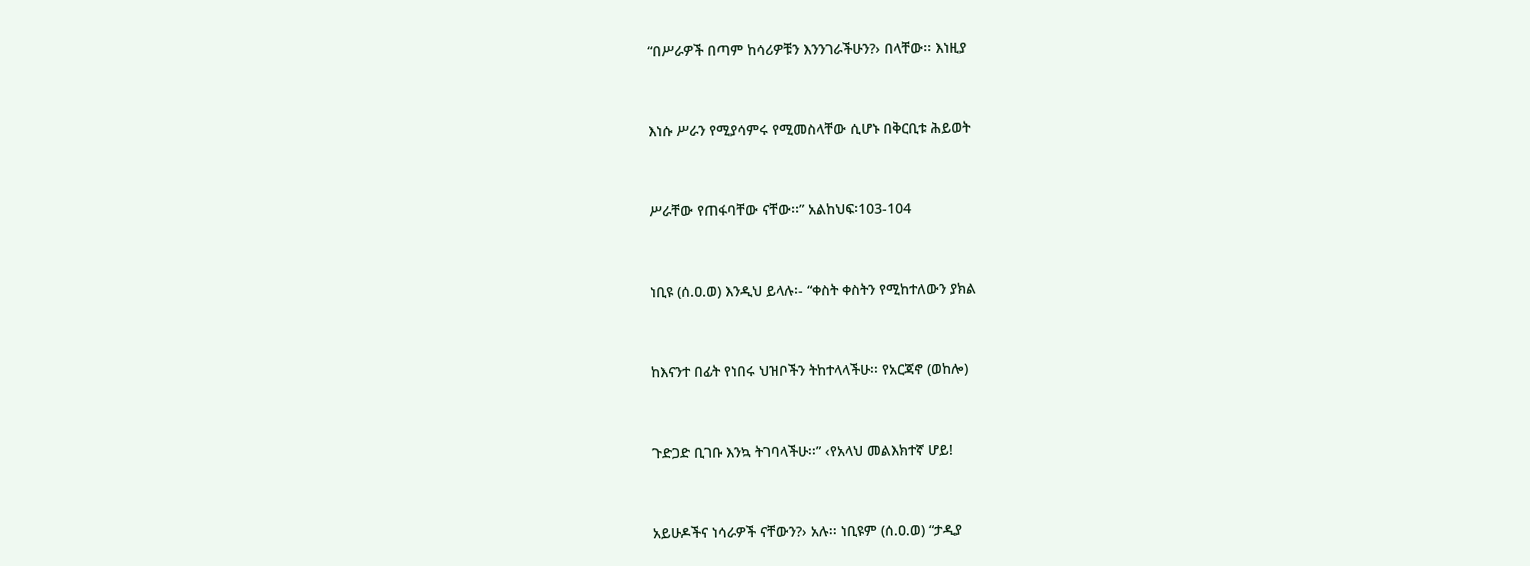“በሥራዎች በጣም ከሳሪዎቹን እንንገራችሁን?› በላቸው፡፡ እነዚያ


እነሱ ሥራን የሚያሳምሩ የሚመስላቸው ሲሆኑ በቅርቢቱ ሕይወት


ሥራቸው የጠፋባቸው ናቸው፡፡” አልከህፍ፡103-104


ነቢዩ (ሰ.ዐ.ወ) እንዲህ ይላሉ፡- “ቀስት ቀስትን የሚከተለውን ያክል


ከእናንተ በፊት የነበሩ ህዝቦችን ትከተላላችሁ፡፡ የአርጃኖ (ወከሎ)


ጉድጋድ ቢገቡ እንኳ ትገባላችሁ፡፡” ‹የአላህ መልእክተኛ ሆይ!


አይሁዶችና ነሳራዎች ናቸውን?› አሉ፡፡ ነቢዩም (ሰ.ዐ.ወ) “ታዲያ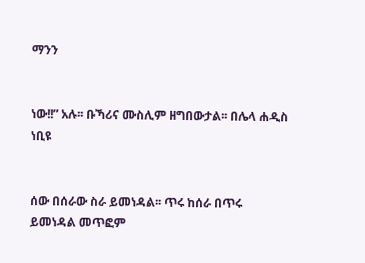ማንን


ነው!!” አሉ፡፡ ቡኻሪና ሙስሊም ዘግበውታል፡፡ በሌላ ሐዲስ ነቢዩ


ሰው በሰራው ስራ ይመነዳል፡፡ ጥሩ ከሰራ በጥሩ ይመነዳል መጥፎም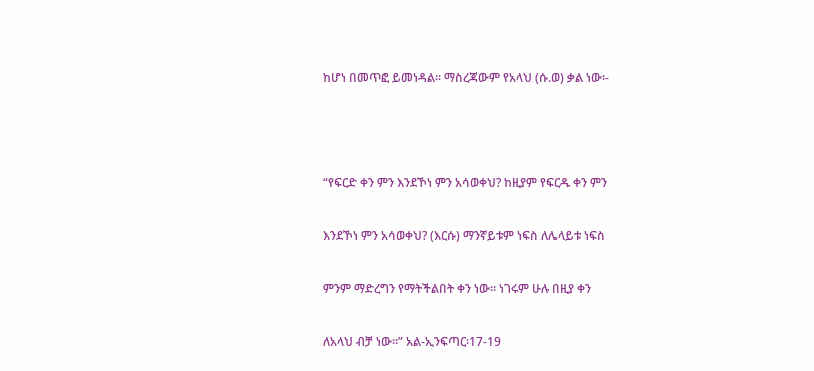ከሆነ በመጥፎ ይመነዳል፡፡ ማስረጃውም የአላህ (ሱ.ወ) ቃል ነው፡-





“የፍርድ ቀን ምን እንደኾነ ምን አሳወቀህ? ከዚያም የፍርዱ ቀን ምን


እንደኾነ ምን አሳወቀህ? (እርሱ) ማንኛይቱም ነፍስ ለሌላይቱ ነፍስ


ምንም ማድረግን የማትችልበት ቀን ነው፡፡ ነገሩም ሁሉ በዚያ ቀን


ለአላህ ብቻ ነው፡፡” አል-ኢንፍጣር፡17-19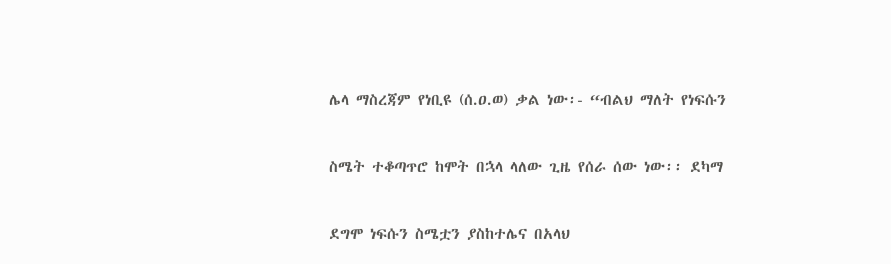ሌላ ማስረጃም የነቢዩ (ሰ.ዐ.ወ) ቃል ነው፡- “ብልህ ማለት የነፍሱን


ስሜት ተቆጣጥሮ ከሞት በኋላ ላለው ጊዜ የሰራ ሰው ነው፡፡ ደካማ


ደግሞ ነፍሱን ስሜቷን ያስከተሌና በአላህ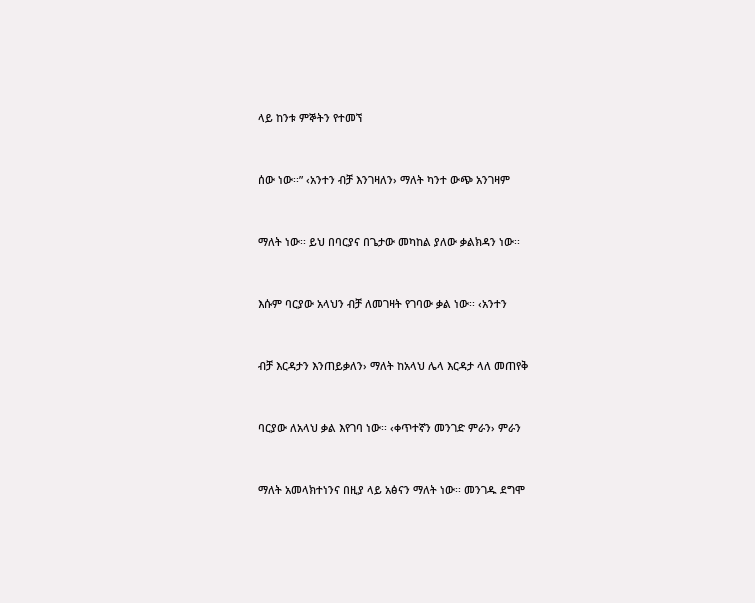ላይ ከንቱ ምኞትን የተመኘ


ሰው ነው፡፡” ‹አንተን ብቻ እንገዛለን› ማለት ካንተ ውጭ አንገዛም


ማለት ነው፡፡ ይህ በባርያና በጌታው መካከል ያለው ቃልክዳን ነው፡፡


እሱም ባርያው አላህን ብቻ ለመገዛት የገባው ቃል ነው፡፡ ‹አንተን


ብቻ እርዳታን እንጠይቃለን› ማለት ከአላህ ሌላ እርዳታ ላለ መጠየቅ


ባርያው ለአላህ ቃል እየገባ ነው፡፡ ‹ቀጥተኛን መንገድ ምራን› ምራን


ማለት አመላክተነንና በዚያ ላይ አፅናን ማለት ነው፡፡ መንገዱ ደግሞ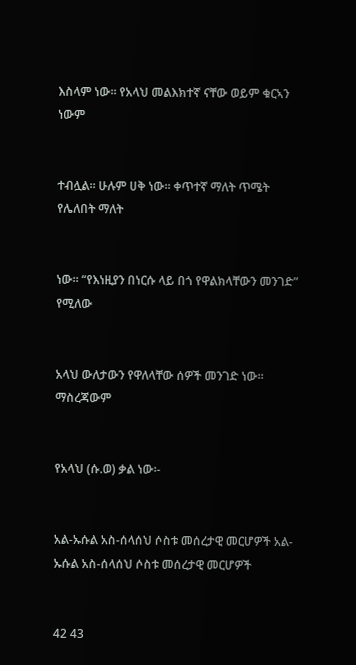እስላም ነው፡፡ የአላህ መልእክተኛ ናቸው ወይም ቁርኣን ነውም


ተብሏል፡፡ ሁሉም ሀቅ ነው፡፡ ቀጥተኛ ማለት ጥሜት የሌለበት ማለት


ነው፡፡ “የእነዚያን በነርሱ ላይ በጎ የዋልክላቸውን መንገድ” የሚለው


አላህ ውለታውን የዋለላቸው ሰዎች መንገድ ነው፡፡ ማስረጃውም


የአላህ (ሱ.ወ) ቃል ነው፡-


አል-ኡሱል አስ-ሰላሰህ ሶስቱ መሰረታዊ መርሆዎች አል-ኡሱል አስ-ሰላሰህ ሶስቱ መሰረታዊ መርሆዎች


42 43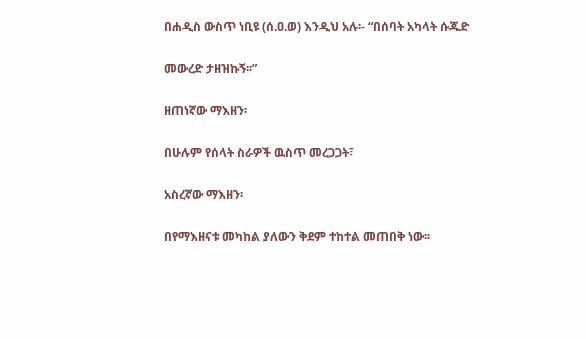በሐዲስ ውስጥ ነቢዩ (ሰ.ዐ.ወ) እንዲህ አሉ፡- “በሰባት አካላት ሱጁድ


መውረድ ታዘዝኩኝ፡፡”


ዘጠነኛው ማእዘን፡


በሁሉም የሰላት ስራዎች ዉስጥ መረጋጋት፣


አስረኛው ማእዘን፡


በየማእዘናቱ መካከል ያለውን ቅደም ተከተል መጠበቅ ነው፡፡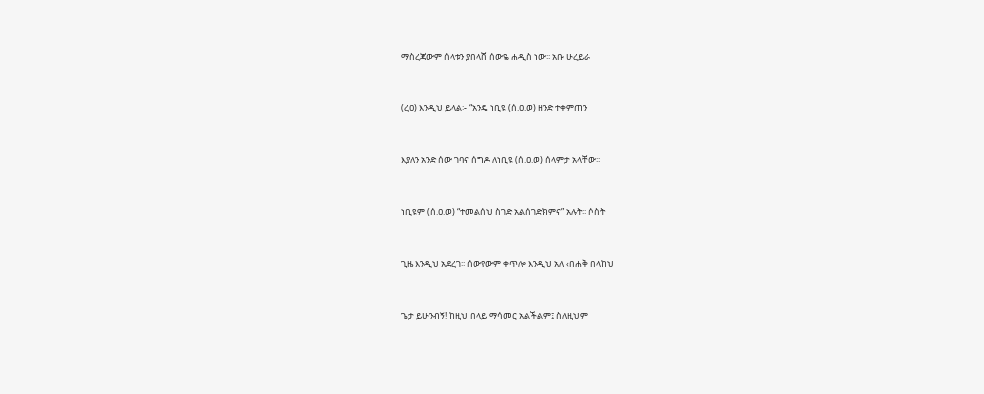ማስረጃውም ሰላቱን ያበላሸ ሰውዬ ሐዲስ ነው፡፡ አቡ ሁረይራ


(ረዐ) እንዲህ ይላል፡- “አንዴ ነቢዩ (ሰ.ዐ.ወ) ዘንድ ተቀምጠን


እያለን አንድ ሰው ገባና ሰግዶ ለነቢዩ (ሰ.ዐ.ወ) ሰላምታ አላቸው፡፡


ነቢዩም (ሰ.ዐ.ወ) “ተመልሰህ ስገድ አልሰገድክምና” አሉት፡፡ ሶስት


ጊዜ እንዲህ አደረገ፡፡ ሰውየውም ቀጥሎ እንዲህ አለ ‹በሐቅ በላከህ


ጌታ ይሁንብኝ! ከዚህ በላይ ማሳመር አልችልም፤ ስለዚህም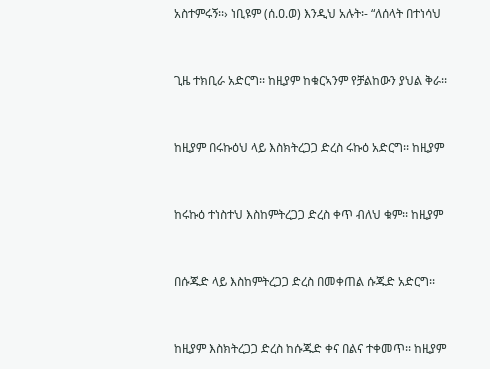አስተምሩኝ፡፡› ነቢዩም (ሰ.ዐ.ወ) እንዲህ አሉት፡- “ለሰላት በተነሳህ


ጊዜ ተክቢራ አድርግ፡፡ ከዚያም ከቁርኣንም የቻልከውን ያህል ቅራ፡፡


ከዚያም በሩኩዕህ ላይ እስክትረጋጋ ድረስ ሩኩዕ አድርግ፡፡ ከዚያም


ከሩኩዕ ተነስተህ እስከምትረጋጋ ድረስ ቀጥ ብለህ ቁም፡፡ ከዚያም


በሱጁድ ላይ እስከምትረጋጋ ድረስ በመቀጠል ሱጁድ አድርግ፡፡


ከዚያም እስክትረጋጋ ድረስ ከሱጁድ ቀና በልና ተቀመጥ፡፡ ከዚያም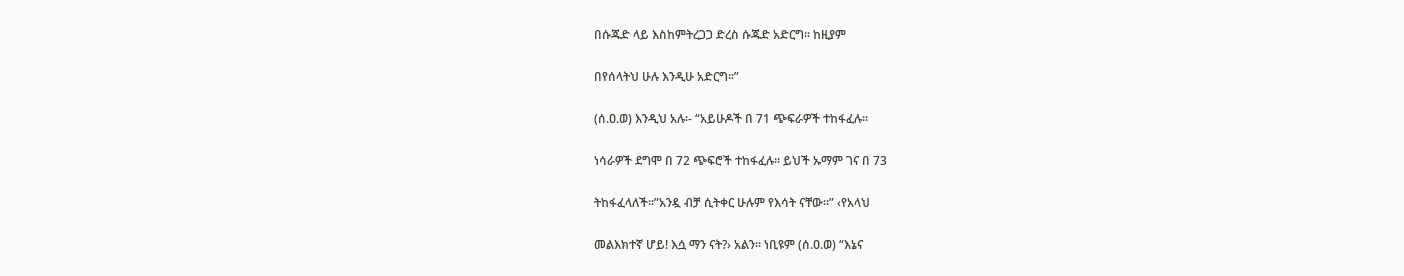በሱጁድ ላይ እስከምትረጋጋ ድረስ ሱጁድ አድርግ፡፡ ከዚያም


በየሰላትህ ሁሉ እንዲሁ አድርግ፡፡”


(ሰ.ዐ.ወ) እንዲህ አሉ፡- “አይሁዶች በ 71 ጭፍራዎች ተከፋፈሉ፡፡


ነሳራዎች ደግሞ በ 72 ጭፍሮች ተከፋፈሉ፡፡ ይህች ኡማም ገና በ 73


ትከፋፈላለች፡፡”አንዷ ብቻ ሲትቀር ሁሉም የእሳት ናቸው፡፡” ‹የአላህ


መልእክተኛ ሆይ! እሷ ማን ናት?› አልን፡፡ ነቢዩም (ሰ.ዐ.ወ) “እኔና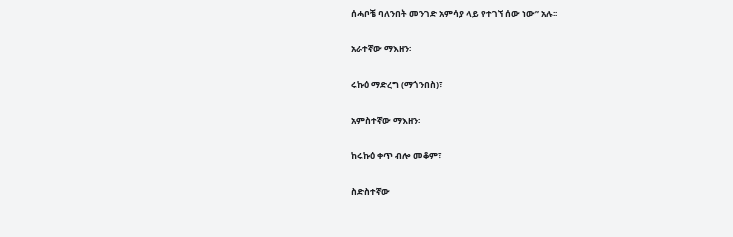ሰሓቦቼ ባለንበት መንገድ አምሳያ ላይ የተገኘ ሰው ነው” አሉ፡፡


አራተኛው ማእዘን፡


ሩኩዕ ማድረግ (ማጎንበስ)፣


አምስተኛው ማእዘን፡


ከሩኩዕ ቀጥ ብሎ መቆም፣


ስድስተኛው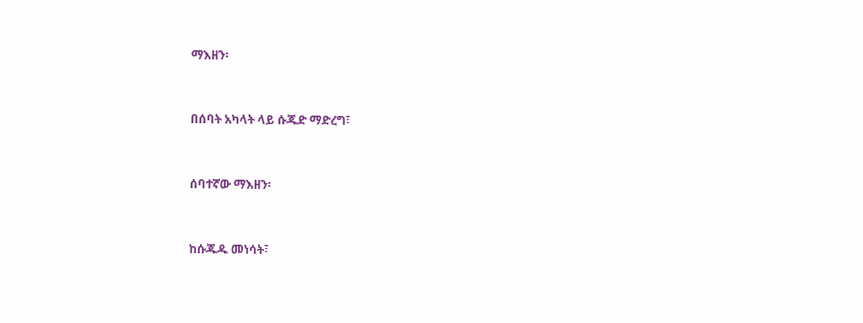ማእዘን፡


በሰባት አካላት ላይ ሱጁድ ማድረግ፣


ሰባተኛው ማእዘን፡


ከሱጁዱ መነሳት፣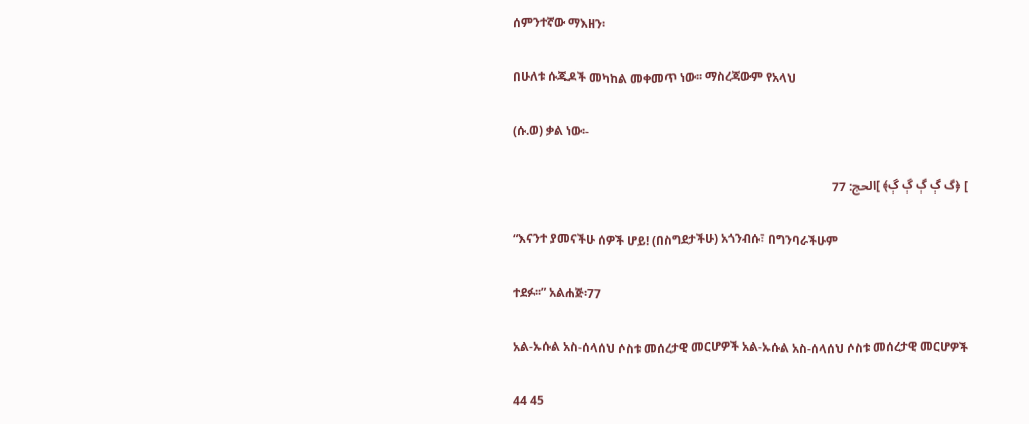ሰምንተኛው ማእዘን፡


በሁለቱ ሱጁዶች መካከል መቀመጥ ነው፡፡ ማስረጃውም የአላህ


(ሱ.ወ) ቃል ነው፡-


] ﴿گ ڳ ڳ ڳ ڳ﴾ ]الحج: 77


“እናንተ ያመናችሁ ሰዎች ሆይ! (በስግደታችሁ) አጎንብሱ፣ በግንባራችሁም


ተደፉ፡፡” አልሐጅ፡77


አል-ኡሱል አስ-ሰላሰህ ሶስቱ መሰረታዊ መርሆዎች አል-ኡሱል አስ-ሰላሰህ ሶስቱ መሰረታዊ መርሆዎች


44 45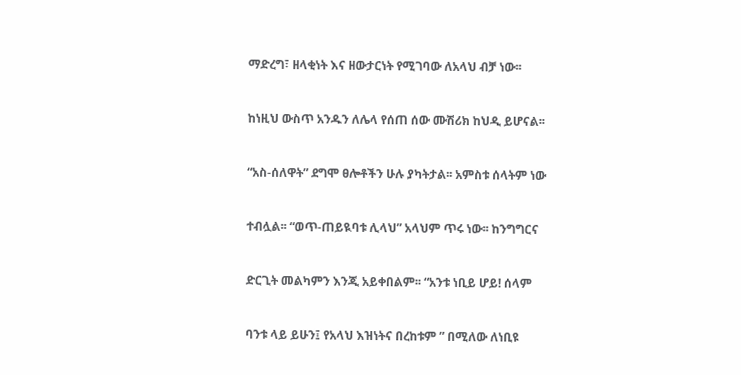ማድረግ፣ ዘላቂነት እና ዘውታርነት የሚገባው ለአላህ ብቻ ነው፡፡


ከነዚህ ውስጥ አንዱን ለሌላ የሰጠ ሰው ሙሽሪክ ከህዲ ይሆናል፡፡


“አስ-ሰለዋት” ደግሞ ፀሎቶችን ሁሉ ያካትታል፡፡ አምስቱ ሰላትም ነው


ተብሏል፡፡ “ወጥ-ጠይዪባቱ ሊላህ” አላህም ጥሩ ነው፡፡ ከንግግርና


ድርጊት መልካምን እንጂ አይቀበልም፡፡ “አንቱ ነቢይ ሆይ! ሰላም


ባንቱ ላይ ይሁን፤ የአላህ እዝነትና በረከቱም ” በሚለው ለነቢዩ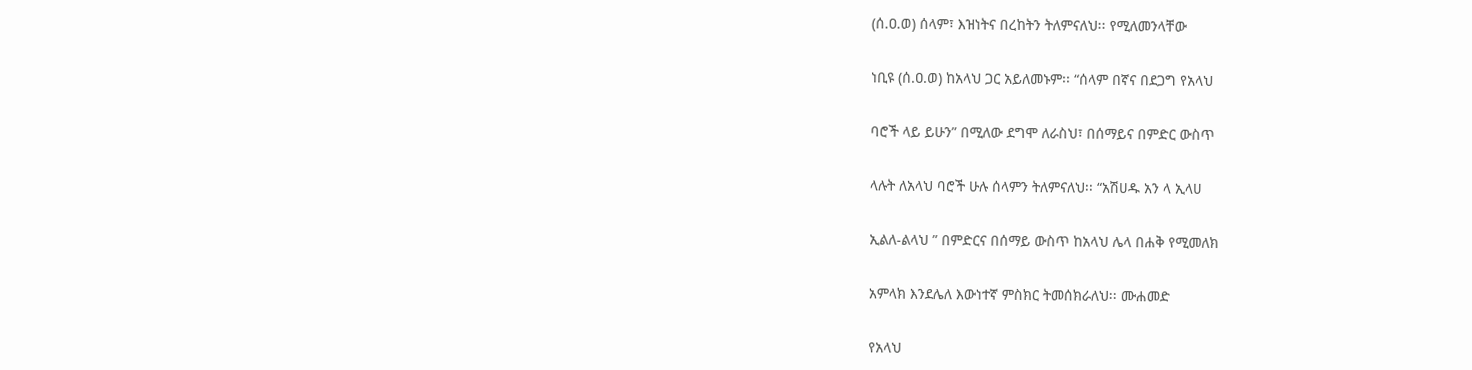(ሰ.ዐ.ወ) ሰላም፣ እዝነትና በረከትን ትለምናለህ፡፡ የሚለመንላቸው


ነቢዩ (ሰ.ዐ.ወ) ከአላህ ጋር አይለመኑም፡፡ “ሰላም በኛና በደጋግ የአላህ


ባሮች ላይ ይሁን” በሚለው ደግሞ ለራስህ፣ በሰማይና በምድር ውስጥ


ላሉት ለአላህ ባሮች ሁሉ ሰላምን ትለምናለህ፡፡ “አሽሀዱ አን ላ ኢላሀ


ኢልለ-ልላህ ” በምድርና በሰማይ ውስጥ ከአላህ ሌላ በሐቅ የሚመለክ


አምላክ እንደሌለ እውነተኛ ምስክር ትመሰክራለህ፡፡ ሙሐመድ


የአላህ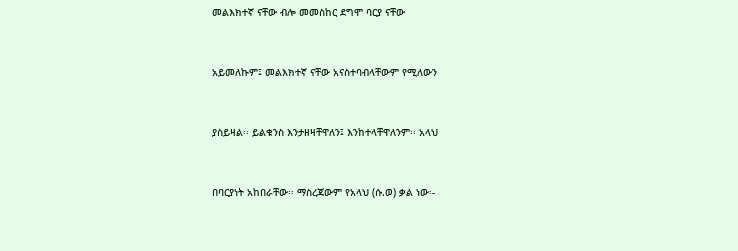መልእክተኛ ናቸው ብሎ መመስከር ደግሞ ባርያ ናቸው


አይመለኩም፤ መልእክተኛ ናቸው አናስተባብላቸውም የሚለውን


ያስይዛል፡፡ ይልቁንስ እንታዘዛቸዋለን፤ እንከተላቸዋለንም፡፡ አላህ


በባርያነት አከበራቸው፡፡ ማስረጃውም የአላህ (ሱ.ወ) ቃል ነው፡-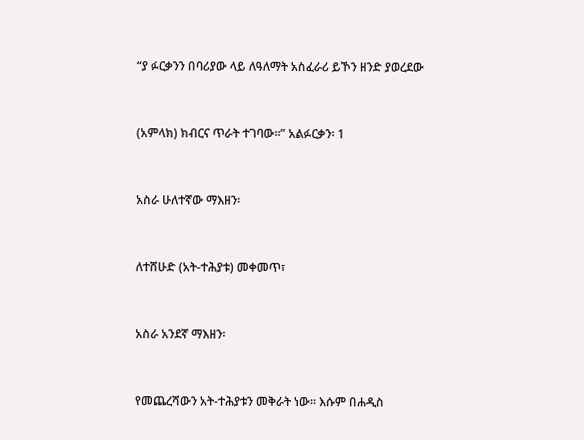“ያ ፉርቃንን በባሪያው ላይ ለዓለማት አስፈራሪ ይኾን ዘንድ ያወረደው


(አምላክ) ክብርና ጥራት ተገባው፡፡” አልፉርቃን፡ 1


አስራ ሁለተኛው ማእዘን፡


ለተሸሁድ (አት-ተሕያቱ) መቀመጥ፣


አስራ አንደኛ ማእዘን፡


የመጨረሻውን አት-ተሕያቱን መቅራት ነው፡፡ እሱም በሐዲስ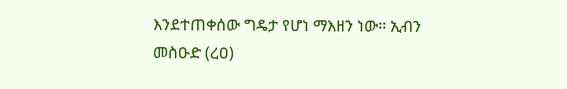እንደተጠቀሰው ግዴታ የሆነ ማእዘን ነው፡፡ ኢብን መስዑድ (ረዐ)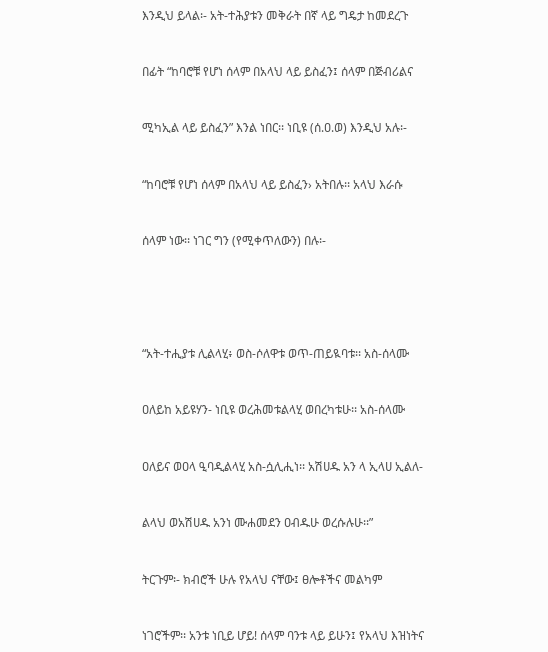እንዲህ ይላል፡- አት-ተሕያቱን መቅራት በኛ ላይ ግዴታ ከመደረጉ


በፊት “ከባሮቹ የሆነ ሰላም በአላህ ላይ ይስፈን፤ ሰላም በጅብሪልና


ሚካኢል ላይ ይስፈን” እንል ነበር፡፡ ነቢዩ (ሰ.ዐ.ወ) እንዲህ አሉ፡-


“ከባሮቹ የሆነ ሰላም በአላህ ላይ ይስፈን› አትበሉ፡፡ አላህ እራሱ


ሰላም ነው፡፡ ነገር ግን (የሚቀጥለውን) በሉ፡-





“አት-ተሒያቱ ሊልላሂ፥ ወስ-ሶለዋቱ ወጥ-ጠይዪባቱ፡፡ አስ-ሰላሙ


ዐለይከ አይዩሃን- ነቢዩ ወረሕመቱልላሂ ወበረካቱሁ፡፡ አስ-ሰላሙ


ዐለይና ወዐላ ዒባዲልላሂ አስ-ሷሊሒነ፡፡ አሽሀዱ አን ላ ኢላሀ ኢልለ-


ልላህ ወአሽሀዱ አንነ ሙሐመደን ዐብዱሁ ወረሱሉሁ፡፡”


ትርጉም፡- ክብሮች ሁሉ የአላህ ናቸው፤ ፀሎቶችና መልካም


ነገሮችም፡፡ አንቱ ነቢይ ሆይ! ሰላም ባንቱ ላይ ይሁን፤ የአላህ እዝነትና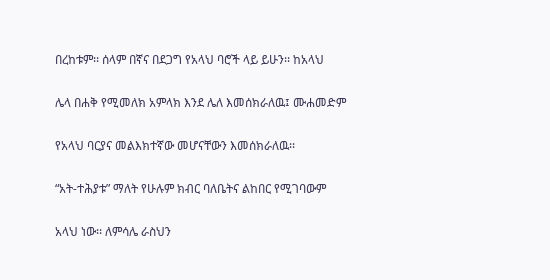በረከቱም፡፡ ሰላም በኛና በደጋግ የአላህ ባሮች ላይ ይሁን፡፡ ከአላህ


ሌላ በሐቅ የሚመለክ አምላክ እንደ ሌለ እመሰክራለዉ፤ ሙሐመድም


የአላህ ባርያና መልእክተኛው መሆናቸውን እመሰክራለዉ፡፡


“አት-ተሕያቱ” ማለት የሁሉም ክብር ባለቤትና ልከበር የሚገባውም


አላህ ነው፡፡ ለምሳሌ ራስህን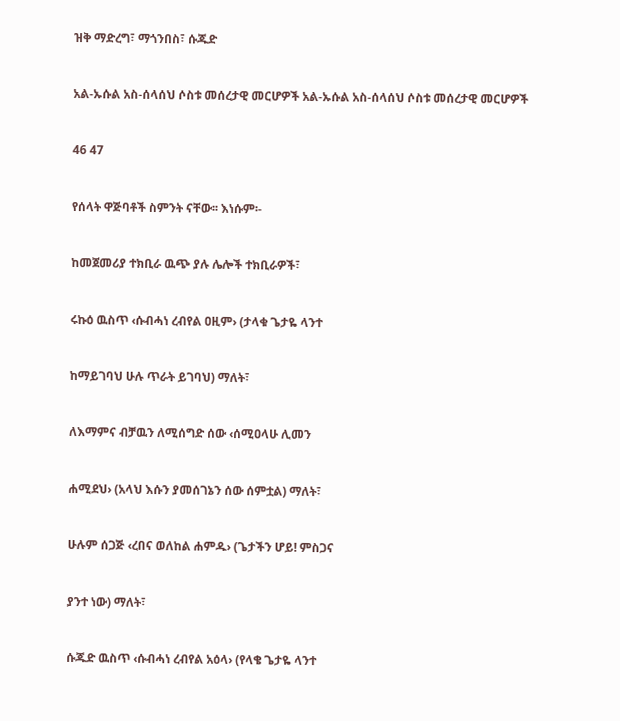ዝቅ ማድረግ፣ ማጎንበስ፣ ሱጁድ


አል-ኡሱል አስ-ሰላሰህ ሶስቱ መሰረታዊ መርሆዎች አል-ኡሱል አስ-ሰላሰህ ሶስቱ መሰረታዊ መርሆዎች


46 47


የሰላት ዋጅባቶች ስምንት ናቸው፡፡ እነሱም፡-


ከመጀመሪያ ተክቢራ ዉጭ ያሉ ሌሎች ተክቢራዎች፣


ሩኩዕ ዉስጥ ‹ሱብሓነ ረብየል ዐዚም› (ታላቁ ጌታዬ ላንተ


ከማይገባህ ሁሉ ጥራት ይገባህ) ማለት፣


ለእማምና ብቻዉን ለሚሰግድ ሰው ‹ሰሚዐላሁ ሊመን


ሐሚደህ› (አላህ እሱን ያመሰገኔን ሰው ሰምቷል) ማለት፣


ሁሉም ሰጋጅ ‹ረበና ወለከል ሐምዱ› (ጌታችን ሆይ! ምስጋና


ያንተ ነው) ማለት፣


ሱጁድ ዉስጥ ‹ሱብሓነ ረብየል አዕላ› (የላቄ ጌታዬ ላንተ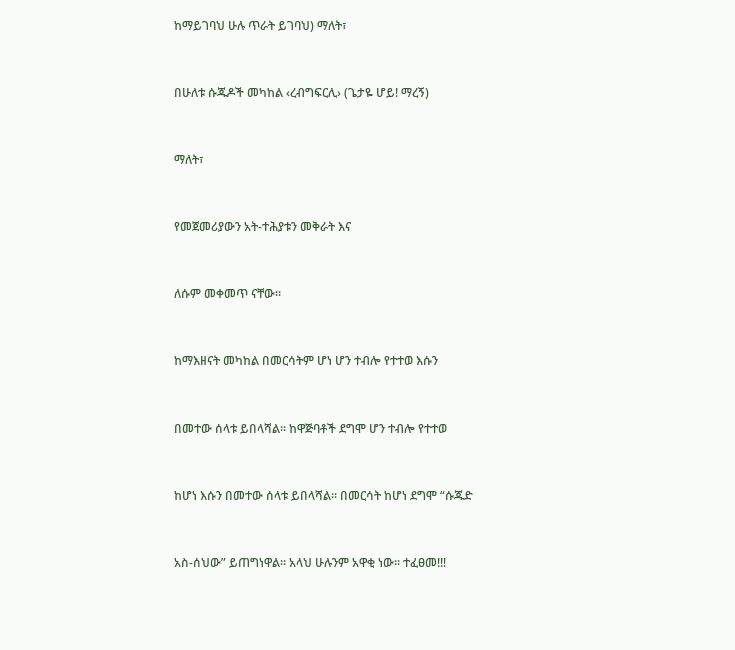ከማይገባህ ሁሉ ጥራት ይገባህ) ማለት፣


በሁለቱ ሱጁዶች መካከል ‹ረብግፍርሊ› (ጌታዬ ሆይ! ማረኝ)


ማለት፣


የመጀመሪያውን አት-ተሕያቱን መቅራት እና


ለሱም መቀመጥ ናቸው፡፡


ከማእዘናት መካከል በመርሳትም ሆነ ሆን ተብሎ የተተወ እሱን


በመተው ሰላቱ ይበላሻል፡፡ ከዋጅባቶች ደግሞ ሆን ተብሎ የተተወ


ከሆነ እሱን በመተው ሰላቱ ይበላሻል፡፡ በመርሳት ከሆነ ደግሞ “ሱጁድ


አስ-ሰህው” ይጠግነዋል፡፡ አላህ ሁሉንም አዋቂ ነው፡፡ ተፈፀመ!!!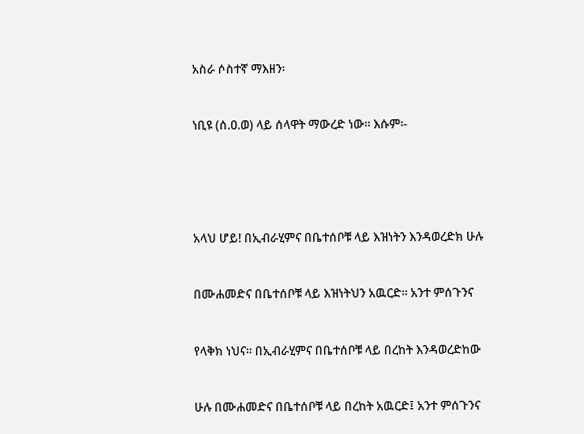አስራ ሶስተኛ ማእዘን፡


ነቢዩ (ሰ.ዐ.ወ) ላይ ሰላዋት ማውረድ ነው፡፡ እሱም፡-





አላህ ሆይ! በኢብራሂምና በቤተሰቦቹ ላይ እዝነትን እንዳወረድክ ሁሉ


በሙሐመድና በቤተሰቦቹ ላይ እዝነትህን አዉርድ፡፡ አንተ ምሰጉንና


የላቅክ ነህና፡፡ በኢብራሂምና በቤተሰቦቹ ላይ በረከት እንዳወረድከው


ሁሉ በሙሐመድና በቤተሰቦቹ ላይ በረከት አዉርድ፤ አንተ ምሰጉንና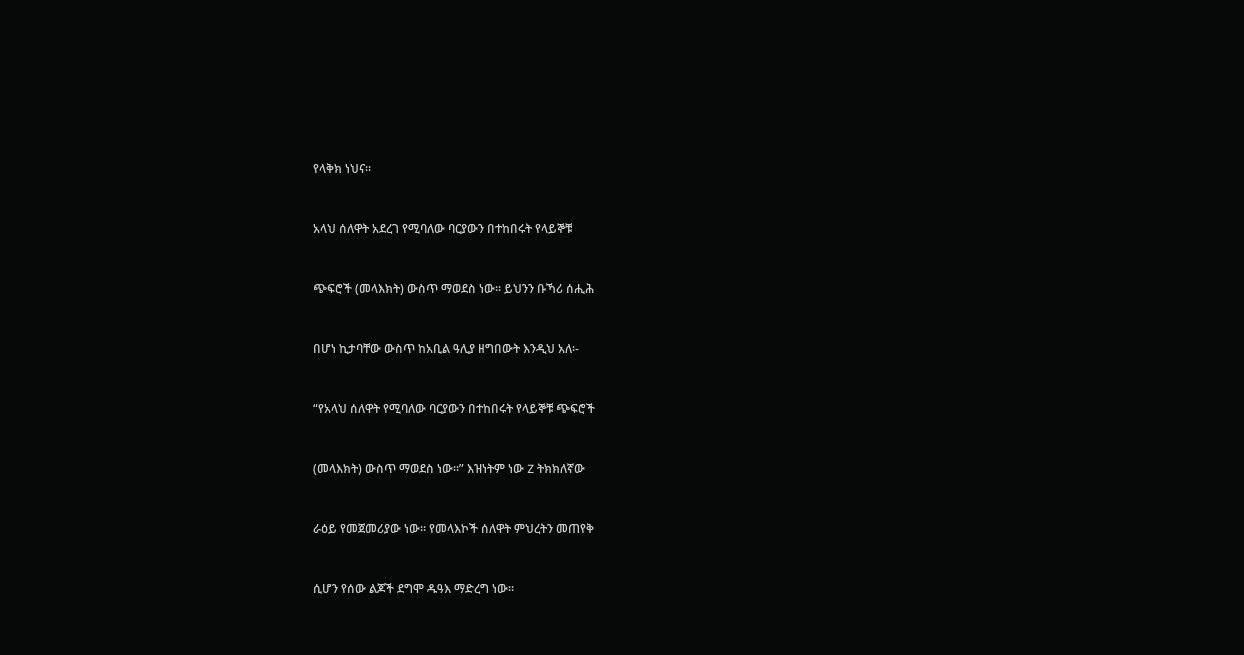የላቅክ ነህና፡፡


አላህ ሰለዋት አደረገ የሚባለው ባርያውን በተከበሩት የላይኞቹ


ጭፍሮች (መላእክት) ውስጥ ማወደስ ነው፡፡ ይህንን ቡኻሪ ሰሒሕ


በሆነ ኪታባቸው ውስጥ ከአቢል ዓሊያ ዘግበውት እንዲህ አለ፡-


“የአላህ ሰለዋት የሚባለው ባርያውን በተከበሩት የላይኞቹ ጭፍሮች


(መላእክት) ውስጥ ማወደስ ነው፡፡” እዝነትም ነው Z ትክክለኛው


ራዕይ የመጀመሪያው ነው፡፡ የመላእኮች ሰለዋት ምህረትን መጠየቅ


ሲሆን የሰው ልጆች ደግሞ ዱዓእ ማድረግ ነው፡፡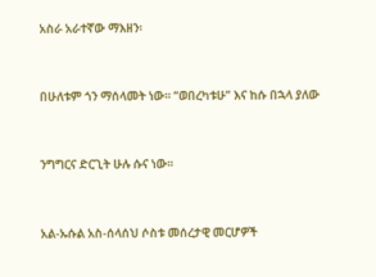አስራ አራተኛው ማእዘን፡


በሁለቱም ጎን ማሰላመት ነው፡፡ “ወበረካቱሁ” እና ከሱ በኋላ ያለው


ንግግርና ድርጊት ሁሉ ሱና ነው፡፡


አል-ኡሱል አስ-ሰላሰህ ሶስቱ መሰረታዊ መርሆዎች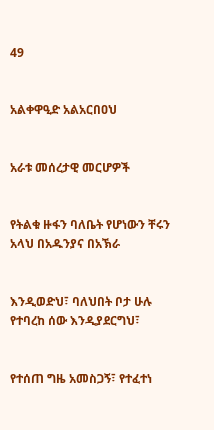49


አልቀዋዒድ አልአርበዐህ


አራቱ መሰረታዊ መርሆዎች


የትልቁ ዙፋን ባለቤት የሆነውን ቸሩን አላህ በአዱንያና በአኽራ


እንዲወድህ፣ ባለህበት ቦታ ሁሉ የተባረከ ሰው እንዲያደርግህ፣


የተሰጠ ግዜ አመስጋኝ፣ የተፈተነ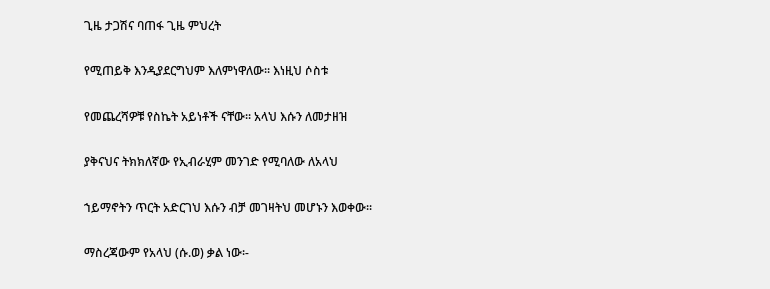ጊዜ ታጋሽና ባጠፋ ጊዜ ምህረት


የሚጠይቅ እንዲያደርግህም እለምነዋለው፡፡ እነዚህ ሶስቱ


የመጨረሻዎቹ የስኬት አይነቶች ናቸው፡፡ አላህ እሱን ለመታዘዝ


ያቅናህና ትክክለኛው የኢብራሂም መንገድ የሚባለው ለአላህ


ኀይማኖትን ጥርት አድርገህ እሱን ብቻ መገዛትህ መሆኑን እወቀው፡፡


ማስረጃውም የአላህ (ሱ.ወ) ቃል ነው፡-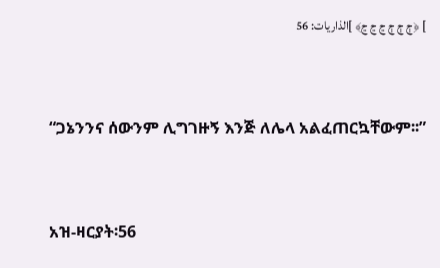] ﴿ڄ ڄ ڄ ڃ ڃ ڃ﴾ ]الذاريات: 56


“ጋኔንንና ሰውንም ሊግገዙኝ እንጅ ለሌላ አልፈጠርኳቸውም፡፡”


አዝ-ዛርያት፡56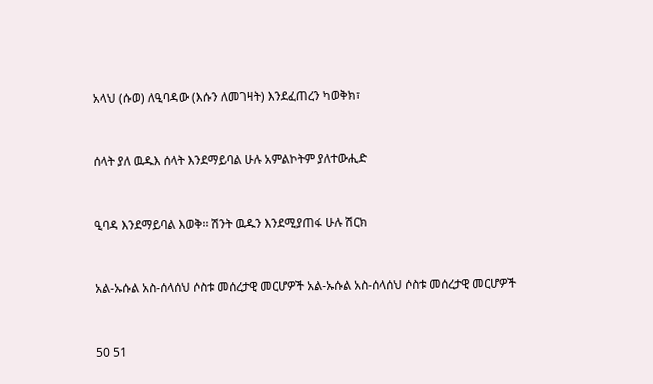አላህ (ሱወ) ለዒባዳው (እሱን ለመገዛት) እንደፈጠረን ካወቅክ፣


ሰላት ያለ ዉዱእ ሰላት እንደማይባል ሁሉ አምልኮትም ያለተውሒድ


ዒባዳ እንደማይባል እወቅ፡፡ ሽንት ዉዱን እንደሚያጠፋ ሁሉ ሽርክ


አል-ኡሱል አስ-ሰላሰህ ሶስቱ መሰረታዊ መርሆዎች አል-ኡሱል አስ-ሰላሰህ ሶስቱ መሰረታዊ መርሆዎች


50 51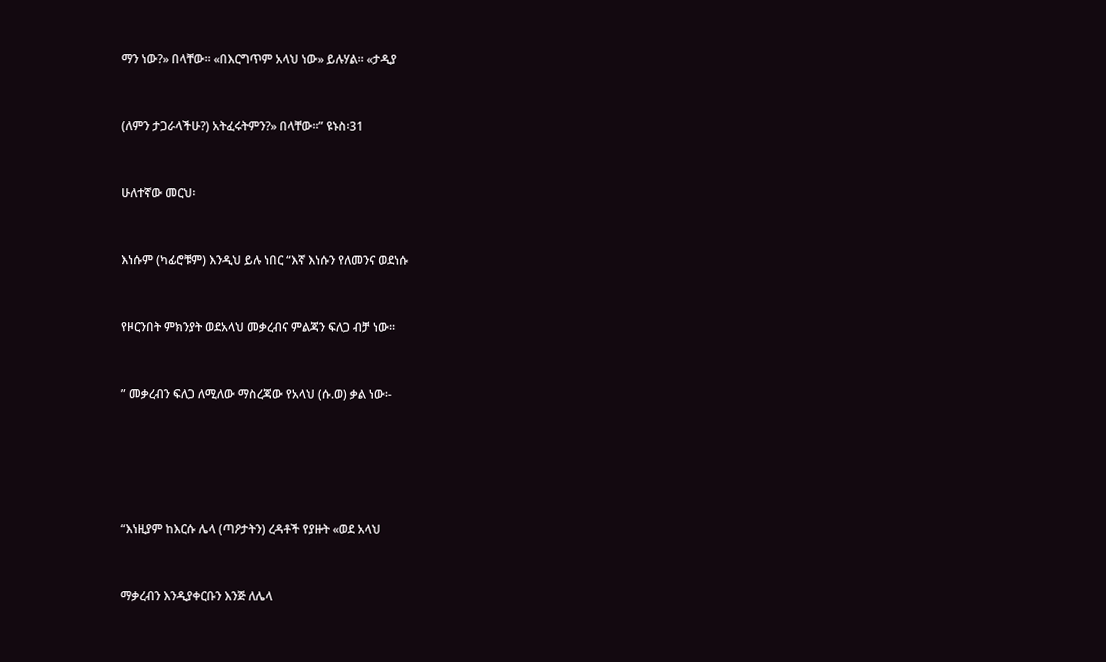ማን ነው?» በላቸው፡፡ «በእርግጥም አላህ ነው» ይሉሃል፡፡ «ታዲያ


(ለምን ታጋራላችሁ?) አትፈሩትምን?» በላቸው፡፡” ዩኑስ፡31


ሁለተኛው መርህ፡


እነሱም (ካፊሮቹም) እንዲህ ይሉ ነበር “እኛ እነሱን የለመንና ወደነሱ


የዞርንበት ምክንያት ወደአላህ መቃረብና ምልጃን ፍለጋ ብቻ ነው፡፡


” መቃረብን ፍለጋ ለሚለው ማስረጃው የአላህ (ሱ.ወ) ቃል ነው፡-





“እነዚያም ከእርሱ ሌላ (ጣዖታትን) ረዳቶች የያዙት «ወደ አላህ


ማቃረብን እንዲያቀርቡን እንጅ ለሌላ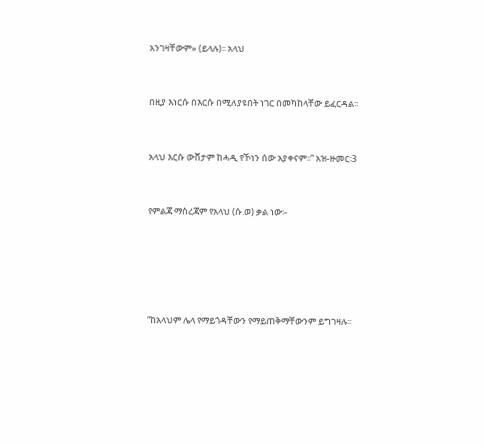አንገዛቸውም» (ይላሉ)፡፡ አላህ


በዚያ እነርሱ በእርሱ በሚለያዩበት ነገር በመካከላቸው ይፈርዳል፡፡


አላህ እርሱ ውሸታም ከሓዲ የኾነን ሰው አያቀናም፡፡” አዝ-ዙመር፡3


የምልጃ ማስረጃም የአላህ (ሱ.ወ) ቃል ነው፡-





“ከአላህም ሌላ የማይጎዳቸውን የማይጠቅማቸውንም ይግገዛሉ፡፡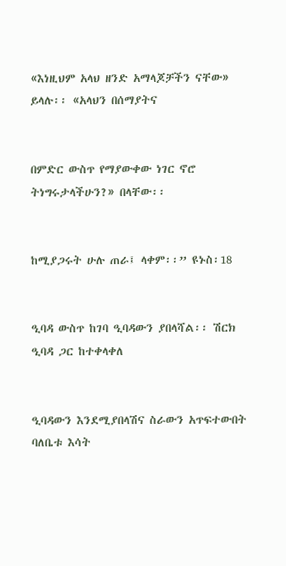«እነዚህም አላህ ዘንድ አማላጆቻችን ናቸው» ይላሉ፡፡ «አላህን በሰማያትና


በምድር ውስጥ የማያውቀው ነገር ኖሮ ትነግሩታላችሁን?» በላቸው፡፡


ከሚያጋሩት ሁሉ ጠራ፤ ላቀም፡፡” ዩኑስ፡18


ዒባዳ ውስጥ ከገባ ዒባዳውን ያበላሻል፡፡ ሽርክ ዒባዳ ጋር ከተቀላቀለ


ዒባዳውን እንደሚያበላሽና ስራውን አጥፍተውበት ባለቤቱ እሳት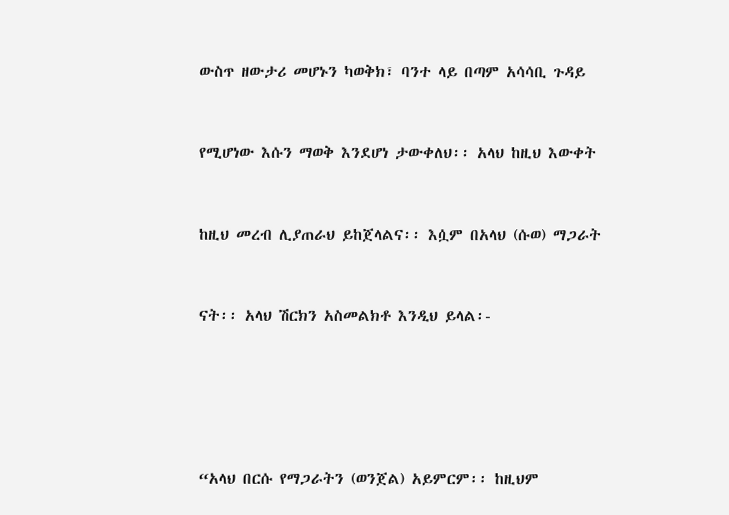ውስጥ ዘውታሪ መሆኑን ካወቅክ፣ ባንተ ላይ በጣም አሳሳቢ ጉዳይ


የሚሆነው እሱን ማወቅ እንደሆነ ታውቀለህ፡፡ አላህ ከዚህ እውቀት


ከዚህ መረብ ሊያጠራህ ይከጀላልና፡፡ እሷም በአላህ (ሱወ) ማጋራት


ናት፡፡ አላህ ሽርክን አስመልክቶ እንዲህ ይላል፡-





“አላህ በርሱ የማጋራትን (ወንጀል) አይምርም፡፡ ከዚህም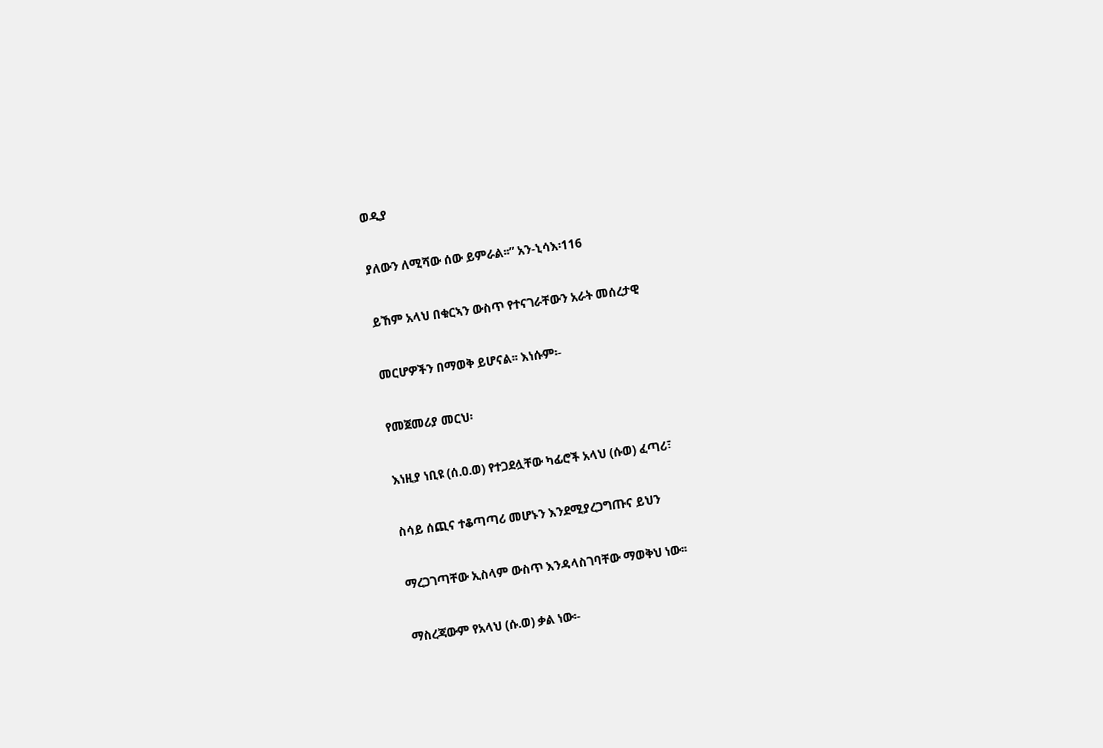ወዲያ


ያለውን ለሚሻው ሰው ይምራል፡፡” አን-ኒሳእ፡116


ይኸም አላህ በቁርኣን ውስጥ የተናገራቸውን አራት መሰረታዊ


መርሆዎችን በማወቅ ይሆናል፡፡ እነሱም፡-


የመጀመሪያ መርህ፡


እነዚያ ነቢዩ (ሰ.ዐ.ወ) የተጋደሏቸው ካፊሮች አላህ (ሱወ) ፈጣሪ፣


ስሳይ ሰጪና ተቆጣጣሪ መሆኑን እንደሚያረጋግጡና ይህን


ማረጋገጣቸው ኢስላም ውስጥ እንዳላስገባቸው ማወቅህ ነው፡፡


ማስረጃውም የአላህ (ሱ.ወ) ቃል ነው፡-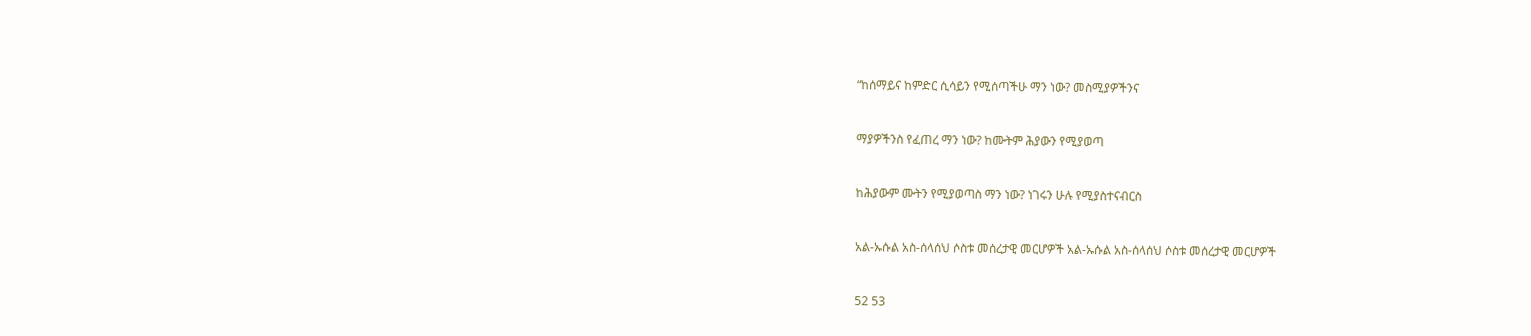“ከሰማይና ከምድር ሲሳይን የሚሰጣችሁ ማን ነው? መስሚያዎችንና


ማያዎችንስ የፈጠረ ማን ነው? ከሙትም ሕያውን የሚያወጣ


ከሕያውም ሙትን የሚያወጣስ ማን ነው? ነገሩን ሁሉ የሚያስተናብርስ


አል-ኡሱል አስ-ሰላሰህ ሶስቱ መሰረታዊ መርሆዎች አል-ኡሱል አስ-ሰላሰህ ሶስቱ መሰረታዊ መርሆዎች


52 53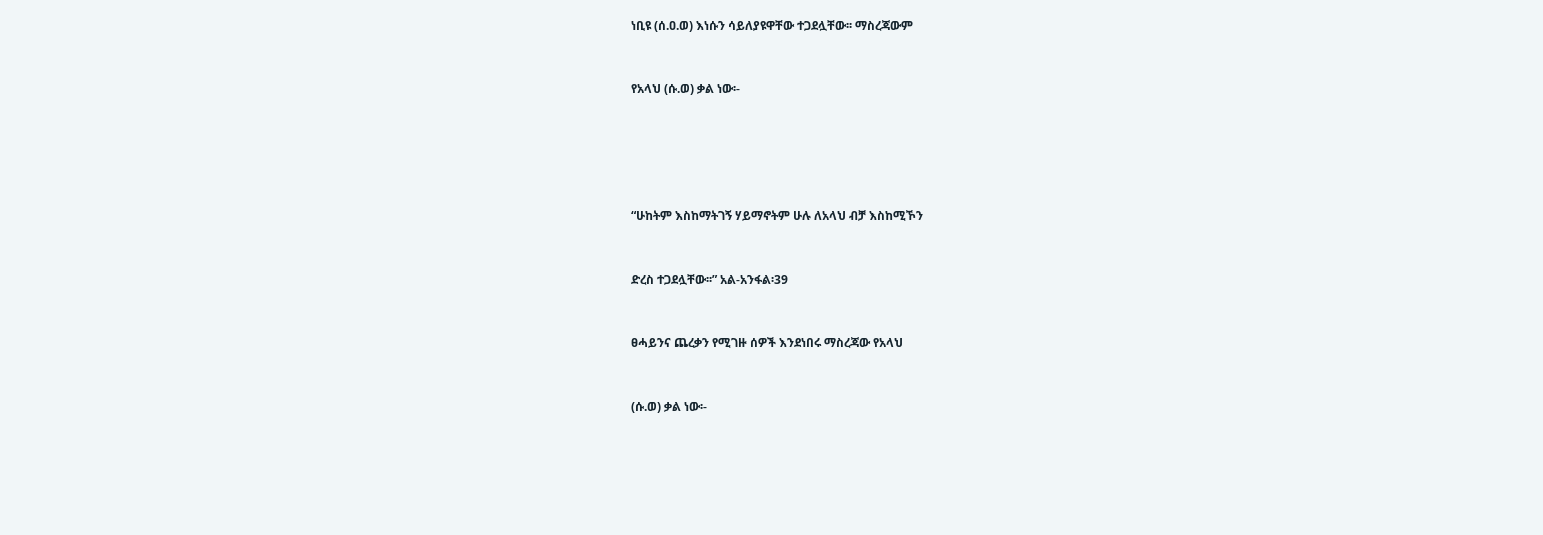ነቢዩ (ሰ.ዐ.ወ) እነሱን ሳይለያዩዋቸው ተጋደሏቸው፡፡ ማስረጃውም


የአላህ (ሱ.ወ) ቃል ነው፡-





“ሁከትም እስከማትገኝ ሃይማኖትም ሁሉ ለአላህ ብቻ እስከሚኾን


ድረስ ተጋደሏቸው፡፡” አል-አንፋል፡39


ፀሓይንና ጨረቃን የሚገዙ ሰዎች እንደነበሩ ማስረጃው የአላህ


(ሱ.ወ) ቃል ነው፡-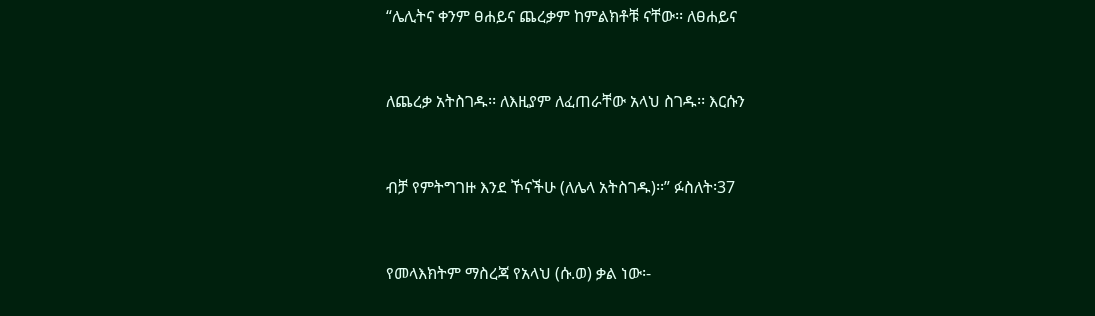“ሌሊትና ቀንም ፀሐይና ጨረቃም ከምልክቶቹ ናቸው፡፡ ለፀሐይና


ለጨረቃ አትስገዱ፡፡ ለእዚያም ለፈጠራቸው አላህ ስገዱ፡፡ እርሱን


ብቻ የምትግገዙ እንደ ኾናችሁ (ለሌላ አትስገዱ)፡፡” ፉስለት፡37


የመላእክትም ማስረጃ የአላህ (ሱ.ወ) ቃል ነው፡-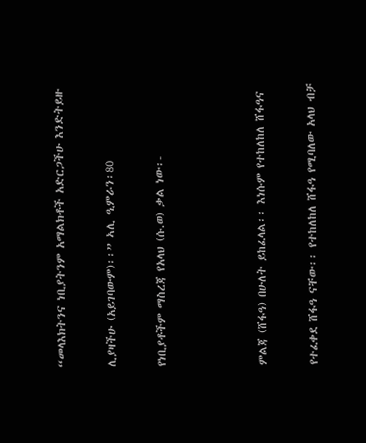“መላእክትንና ነቢያትንም አማልክቶች አድርጋችሁ እንድትይዙ


ሊያዛችሁ (አይገባውም)፡፡” ኣሊ ዒምራን፡80


የነቢያቶችም ማስረጃ የአላህ (ሱ.ወ) ቃል ነው፡-





ምልጃ (ሸፋዓ) በሁለት ይከፈላል፡፡ እነሱም የተከለከለ ሸፋዓና


የተፈቀደ ሸፋዓ ናቸው፡፡ የተከለከለ ሸፋዓ የሚባለው አላህ ብቻ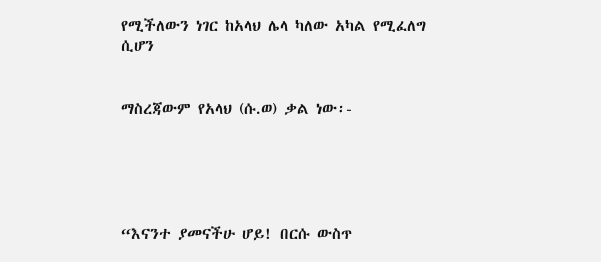የሚችለውን ነገር ከአላህ ሌላ ካለው አካል የሚፈለግ ሲሆን


ማስረጃውም የአላህ (ሱ.ወ) ቃል ነው፡-





“እናንተ ያመናችሁ ሆይ! በርሱ ውስጥ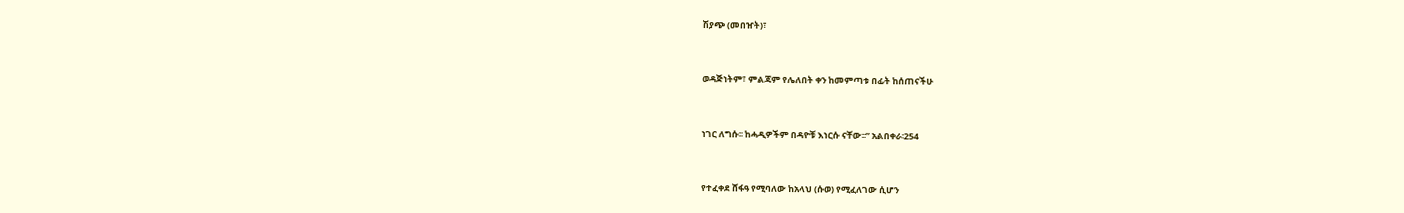ሽያጭ (መበዠት)፣


ወዳጅነትም፣ ምልጃም የሌለበት ቀን ከመምጣቱ በፊት ከሰጠናችሁ


ነገር ለግሱ፡፡ ከሓዲዎችም በዳዮቹ እነርሱ ናቸው፡፡” አልበቀራ፡254


የተፈቀደ ሸፋዓ የሚባለው ከአላህ (ሱወ) የሚፈለገው ሲሆን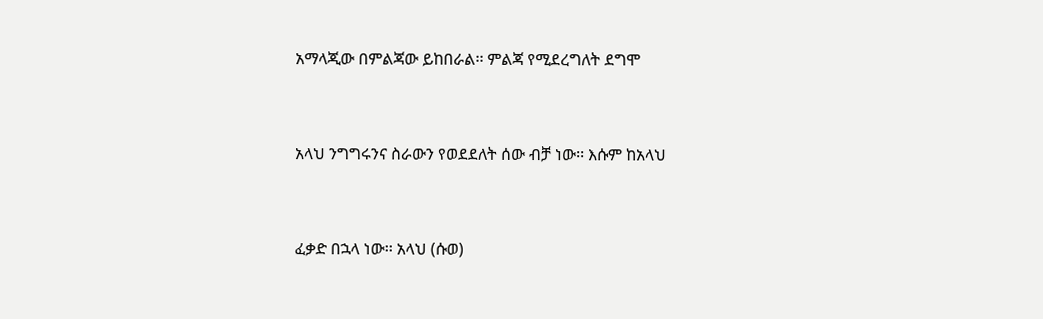አማላጂው በምልጃው ይከበራል፡፡ ምልጃ የሚደረግለት ደግሞ


አላህ ንግግሩንና ስራውን የወደደለት ሰው ብቻ ነው፡፡ እሱም ከአላህ


ፈቃድ በኋላ ነው፡፡ አላህ (ሱወ)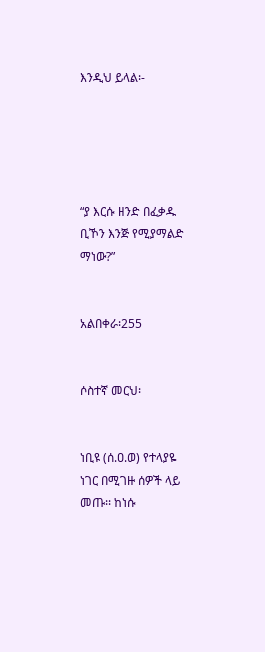እንዲህ ይላል፡-





“ያ እርሱ ዘንድ በፈቃዱ ቢኾን እንጅ የሚያማልድ ማነው?”


አልበቀራ፡255


ሶስተኛ መርህ፡


ነቢዩ (ሰ.ዐ.ወ) የተላያዬ ነገር በሚገዙ ሰዎች ላይ መጡ፡፡ ከነሱ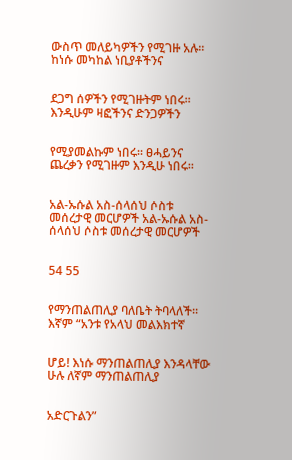ውስጥ መለይካዎችን የሚገዙ አሉ፡፡ ከነሱ መካከል ነቢያቶችንና


ደጋግ ሰዎችን የሚገዙትም ነበሩ፡፡ እንዲሁም ዛፎችንና ድንጋዎችን


የሚያመልኩም ነበሩ፡፡ ፀሓይንና ጨረቃን የሚገዙም እንዲሁ ነበሩ፡፡


አል-ኡሱል አስ-ሰላሰህ ሶስቱ መሰረታዊ መርሆዎች አል-ኡሱል አስ-ሰላሰህ ሶስቱ መሰረታዊ መርሆዎች


54 55


የማንጠልጠሊያ ባለቤት ትባላለች፡፡ እኛም “አንቱ የአላህ መልእክተኛ


ሆይ! እነሱ ማንጠልጠሊያ እንዳላቸው ሁሉ ለኛም ማንጠልጠሊያ


አድርጉልን”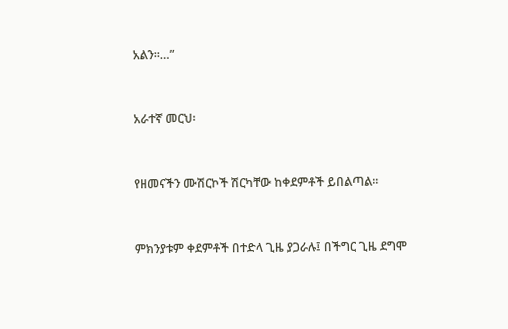አልን፡፡…”


አራተኛ መርህ፡


የዘመናችን ሙሽርኮች ሽርካቸው ከቀደምቶች ይበልጣል፡፡


ምክንያቱም ቀደምቶች በተድላ ጊዜ ያጋራሉ፤ በችግር ጊዜ ደግሞ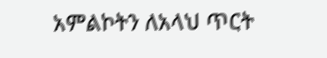አምልኮትን ለአላህ ጥርት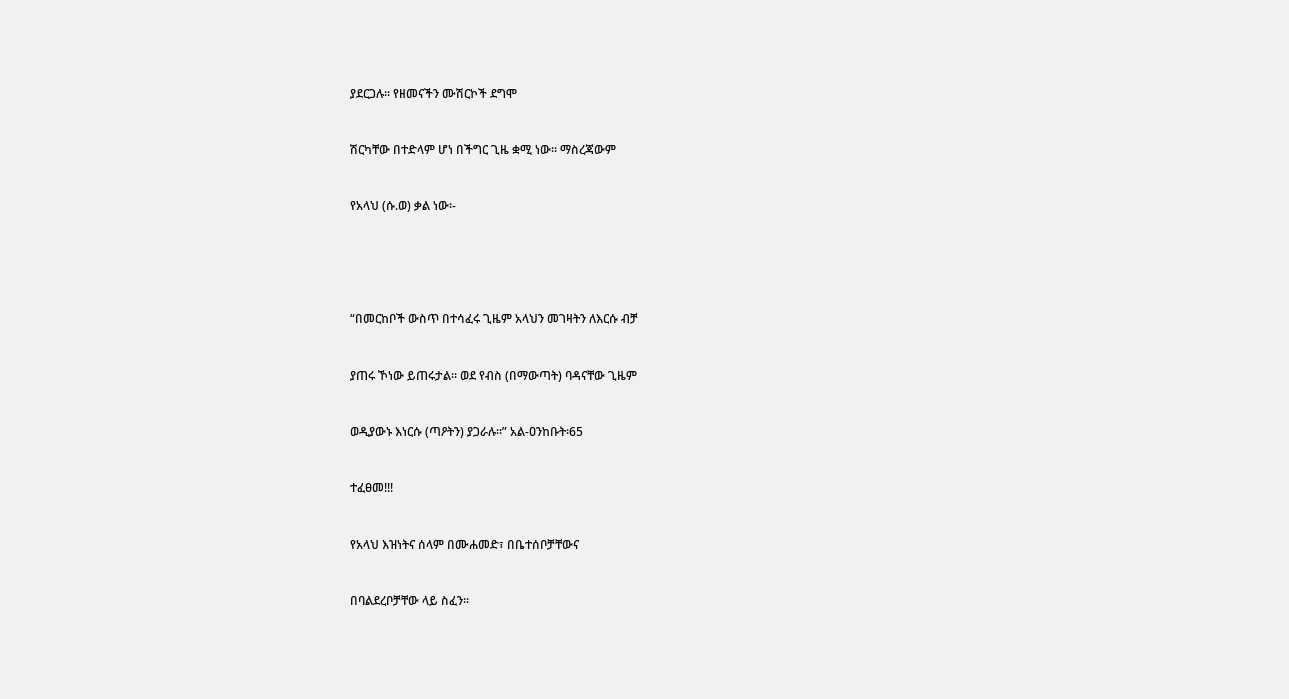ያደርጋሉ፡፡ የዘመናችን ሙሽርኮች ደግሞ


ሽርካቸው በተድላም ሆነ በችግር ጊዜ ቋሚ ነው፡፡ ማስረጃውም


የአላህ (ሱ.ወ) ቃል ነው፡-





“በመርከቦች ውስጥ በተሳፈሩ ጊዜም አላህን መገዛትን ለእርሱ ብቻ


ያጠሩ ኾነው ይጠሩታል፡፡ ወደ የብስ (በማውጣት) ባዳናቸው ጊዜም


ወዲያውኑ እነርሱ (ጣዖትን) ያጋራሉ፡፡” አል-ዐንከቡት፡65


ተፈፀመ!!!


የአላህ እዝነትና ሰላም በሙሐመድ፣ በቤተሰቦቻቸውና


በባልደረቦቻቸው ላይ ስፈን፡፡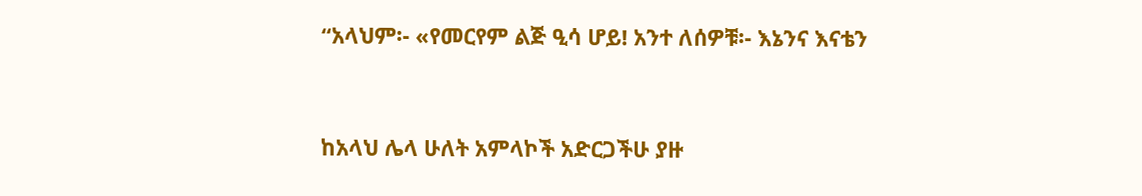“አላህም፡- «የመርየም ልጅ ዒሳ ሆይ! አንተ ለሰዎቹ፡- እኔንና እናቴን


ከአላህ ሌላ ሁለት አምላኮች አድርጋችሁ ያዙ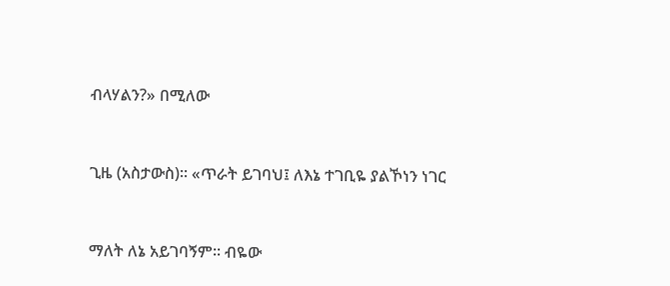ብላሃልን?» በሚለው


ጊዜ (አስታውስ)፡፡ «ጥራት ይገባህ፤ ለእኔ ተገቢዬ ያልኾነን ነገር


ማለት ለኔ አይገባኝም፡፡ ብዬው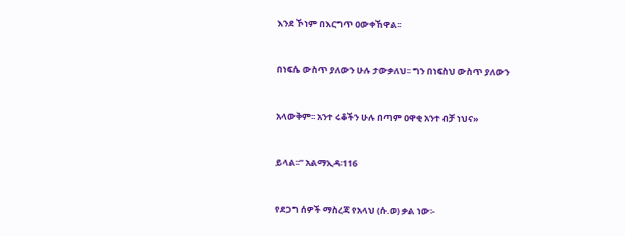እንደ ኾነም በእርግጥ ዐውቀኸዋል፡፡


በነፍሴ ውስጥ ያለውን ሁሉ ታውቃለህ፡፡ ግን በነፍስህ ውስጥ ያለውን


አላውቅም፡፡ አንተ ሩቆችን ሁሉ በጣም ዐዋቂ አንተ ብቻ ነህና»


ይላል፡፡” አልማኢዳ፡116


የደጋግ ሰዎች ማስረጃ የአላህ (ሱ.ወ) ቃል ነው፡-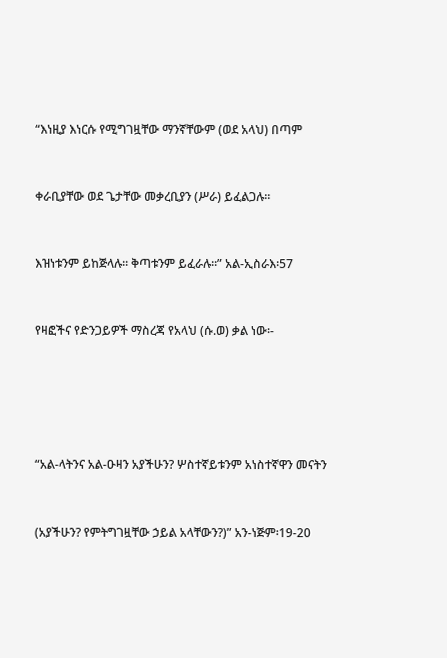“እነዚያ እነርሱ የሚግገዟቸው ማንኛቸውም (ወደ አላህ) በጣም


ቀራቢያቸው ወደ ጌታቸው መቃረቢያን (ሥራ) ይፈልጋሉ፡፡


እዝነቱንም ይከጅላሉ፡፡ ቅጣቱንም ይፈራሉ፡፡” አል-ኢስራእ፡57


የዛፎችና የድንጋይዎች ማስረጃ የአላህ (ሱ.ወ) ቃል ነው፡-





“አል-ላትንና አል-ዑዛን አያችሁን? ሦስተኛይቱንም አነስተኛዋን መናትን


(አያችሁን? የምትግገዟቸው ኃይል አላቸውን?)” አን-ነጅም፡19-20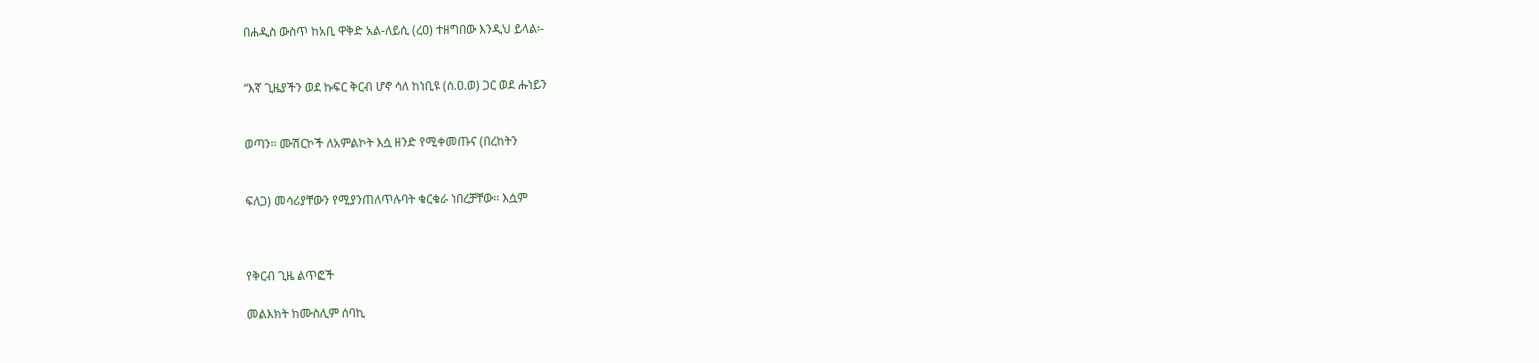በሐዲስ ውስጥ ከአቢ ዋቅድ አል-ለይሲ (ረዐ) ተዘግበው እንዲህ ይላል፡-


“እኛ ጊዜያችን ወደ ኩፍር ቅርብ ሆኖ ሳለ ከነቢዩ (ሰ.ዐ.ወ) ጋር ወደ ሑነይን


ወጣን፡፡ ሙሽርኮች ለአምልኮት እሷ ዘንድ የሚቀመጡና (በረከትን


ፍለጋ) መሳሪያቸውን የሚያንጠለጥሉባት ቁርቁራ ነበረቻቸው፡፡ እሷም



የቅርብ ጊዜ ልጥፎች

መልእክት ከሙስሊም ሰባኪ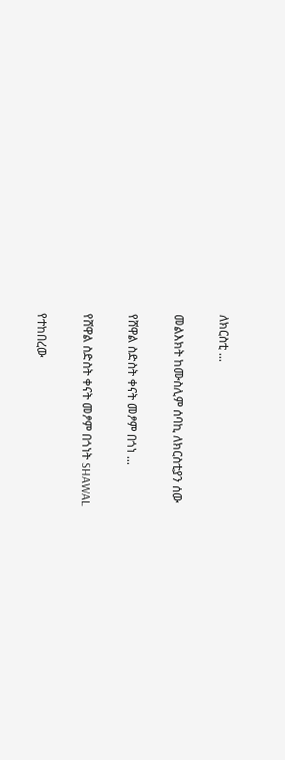ለክርስቲ ...

መልእክት ከሙስሊም ሰባኪ ለክርስቲያን ሰው

የሸዋል ስድስት ቀናት መፆም በጎነ ...

የሸዋል ስድስት ቀናት መፆም በጎነት SHAWAL

የተከበረው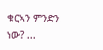ቁርኣን ምንድን ነው? ...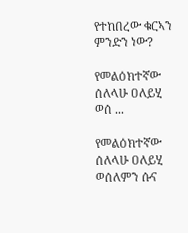የተከበረው ቁርኣን ምንድን ነው?

የመልዕክተኛው ሰለላሁ ዐለይሂ ወሰ ...

የመልዕክተኛው ሰለላሁ ዐለይሂ ወሰለምን ሱና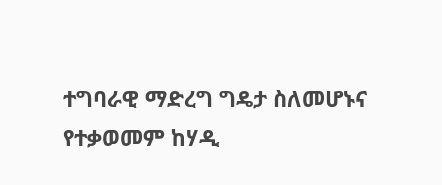ተግባራዊ ማድረግ ግዴታ ስለመሆኑና የተቃወመም ከሃዲ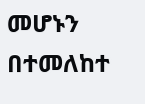መሆኑን በተመለከተ